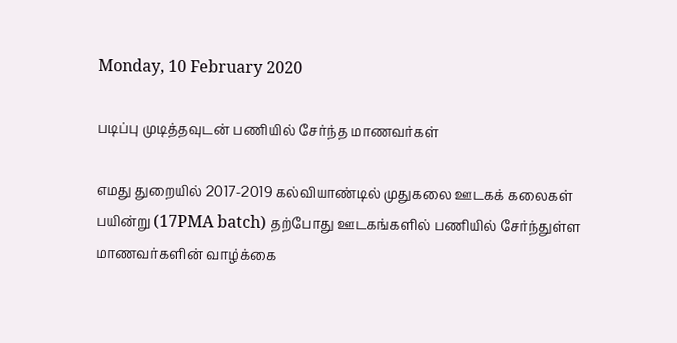Monday, 10 February 2020

படிப்பு முடித்தவுடன் பணியில் சேர்ந்த மாணவர்கள்

எமது துறையில் 2017-2019 கல்வியாண்டில் முதுகலை ஊடகக் கலைகள் பயின்று (17PMA batch) தற்போது ஊடகங்களில் பணியில் சேர்ந்துள்ள மாணவர்களின் வாழ்க்கை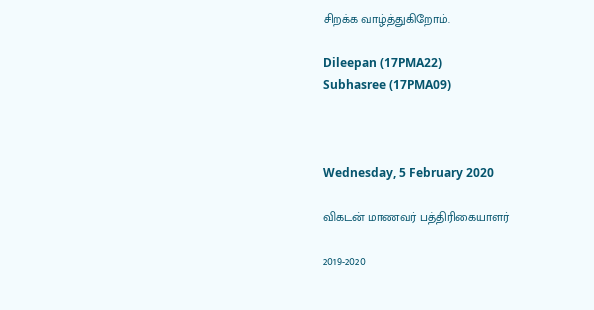சிறக்க வாழ்த்துகிறோம்.

Dileepan (17PMA22)
Subhasree (17PMA09)



Wednesday, 5 February 2020

விகடன் மாணவர் பத்திரிகையாளர்

2019-2020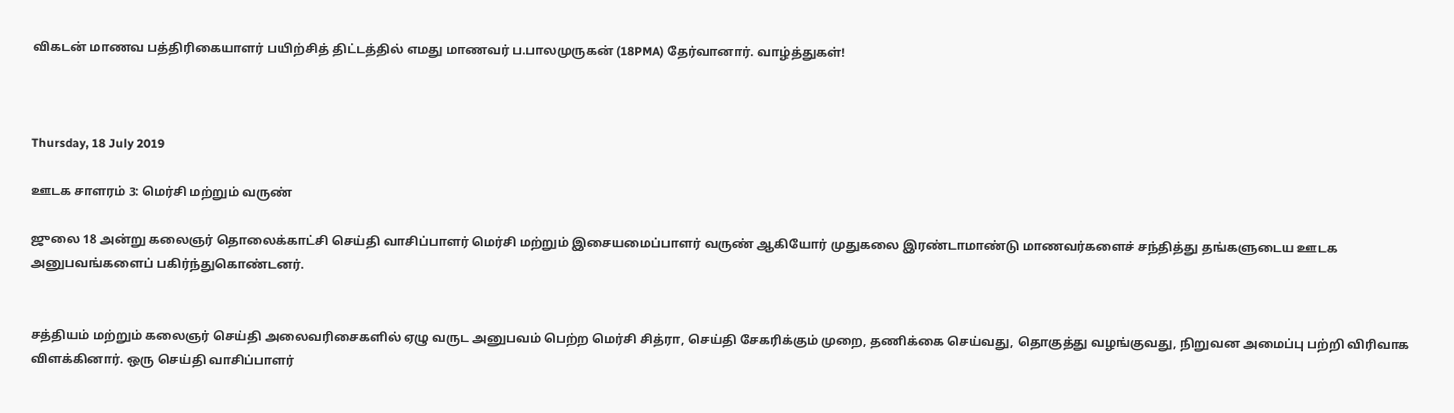விகடன் மாணவ பத்திரிகையாளர் பயிற்சித் திட்டத்தில் எமது மாணவர் ப.பாலமுருகன் (18PMA) தேர்வானார். வாழ்த்துகள்!



Thursday, 18 July 2019

ஊடக சாளரம் 3: மெர்சி மற்றும் வருண்

ஜுலை 18 அன்று கலைஞர் தொலைக்காட்சி செய்தி வாசிப்பாளர் மெர்சி மற்றும் இசையமைப்பாளர் வருண் ஆகியோர் முதுகலை இரண்டாமாண்டு மாணவர்களைச் சந்தித்து தங்களுடைய ஊடக அனுபவங்களைப் பகிர்ந்துகொண்டனர்.


சத்தியம் மற்றும் கலைஞர் செய்தி அலைவரிசைகளில் ஏழு வருட அனுபவம் பெற்ற மெர்சி சித்ரா, செய்தி சேகரிக்கும் முறை, தணிக்கை செய்வது, தொகுத்து வழங்குவது, நிறுவன அமைப்பு பற்றி விரிவாக விளக்கினார். ஒரு செய்தி வாசிப்பாளர்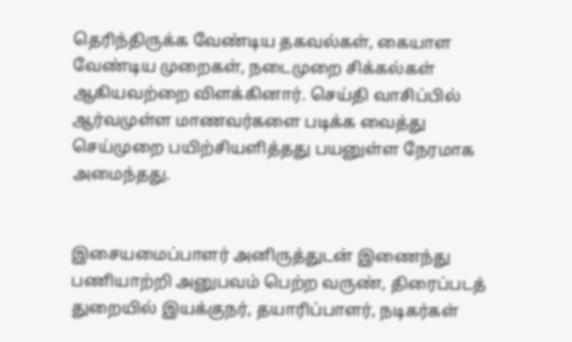தெரிந்திருக்க வேண்டிய தகவல்கள், கையாள வேண்டிய முறைகள், நடைமுறை சிக்கல்கள் ஆகியவற்றை விளக்கினார். செய்தி வாசிப்பில் ஆர்வமுள்ள மாணவர்களை படிக்க வைத்து செய்முறை பயிற்சியளித்தது பயனுள்ள நேரமாக அமைந்தது.


இசையமைப்பாளர் அனிருத்துடன் இணைந்து பணியாற்றி அனுபவம் பெற்ற வருண், திரைப்படத் துறையில் இயக்குநர், தயாரிப்பாளர், நடிகர்கள்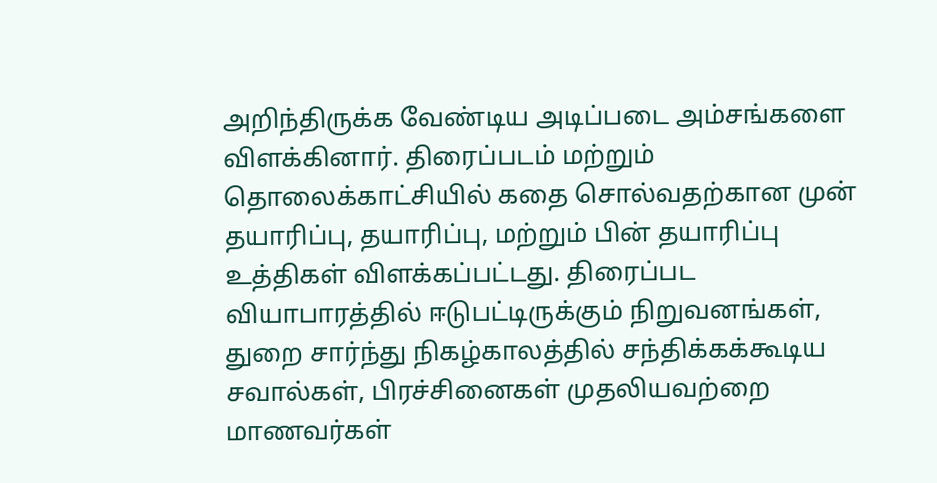அறிந்திருக்க வேண்டிய அடிப்படை அம்சங்களை விளக்கினார். திரைப்படம் மற்றும் தொலைக்காட்சியில் கதை சொல்வதற்கான முன் தயாரிப்பு, தயாரிப்பு, மற்றும் பின் தயாரிப்பு உத்திகள் விளக்கப்பட்டது. திரைப்பட வியாபாரத்தில் ஈடுபட்டிருக்கும் நிறுவனங்கள், துறை சார்ந்து நிகழ்காலத்தில் சந்திக்கக்கூடிய சவால்கள், பிரச்சினைகள் முதலியவற்றை மாணவர்கள்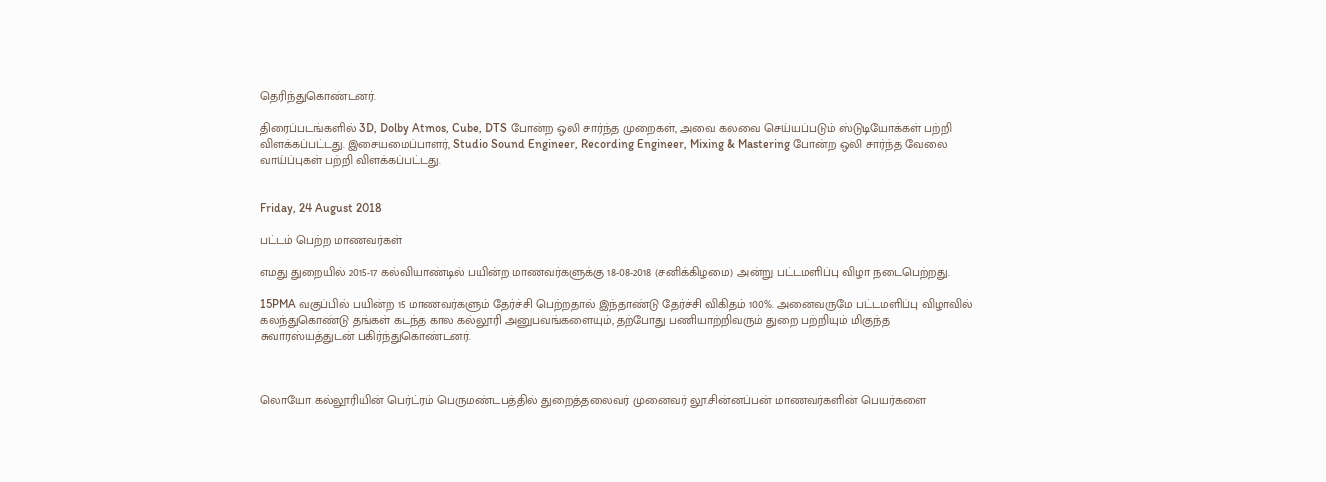தெரிந்துகொண்டனர்.

திரைப்படங்களில் 3D, Dolby Atmos, Cube, DTS போன்ற ஒலி சார்ந்த முறைகள், அவை கலவை செய்யப்படும் ஸ்டுடியோக்கள் பற்றி விளக்கப்பட்டது. இசையமைப்பாளர், Studio Sound Engineer, Recording Engineer, Mixing & Mastering போன்ற ஒலி சார்ந்த வேலை வாய்ப்புகள் பற்றி விளக்கப்பட்டது.


Friday, 24 August 2018

பட்டம் பெற்ற மாணவர்கள்

எமது துறையில் 2015-17 கல்வியாண்டில் பயின்ற மாணவர்களுக்கு 18-08-2018 (சனிக்கிழமை) அன்று பட்டமளிப்பு விழா நடைபெற்றது.

15PMA வகுப்பில் பயின்ற 15 மாணவர்களும் தேர்ச்சி பெற்றதால் இந்தாண்டு தேர்ச்சி விகிதம் 100%. அனைவருமே பட்டமளிப்பு விழாவில் கலந்துகொண்டு தங்கள் கடந்த கால கல்லூரி அனுபவங்களையும், தற்போது பணியாற்றிவரும் துறை பற்றியும் மிகுந்த சுவாரஸ்யத்துடன் பகிர்ந்துகொண்டனர்.



லொயோ கல்லூரியின் பெர்ட்ரம் பெருமண்டபத்தில் துறைத்தலைவர் முனைவர் லூ.சின்னப்பன் மாணவர்களின் பெயர்களை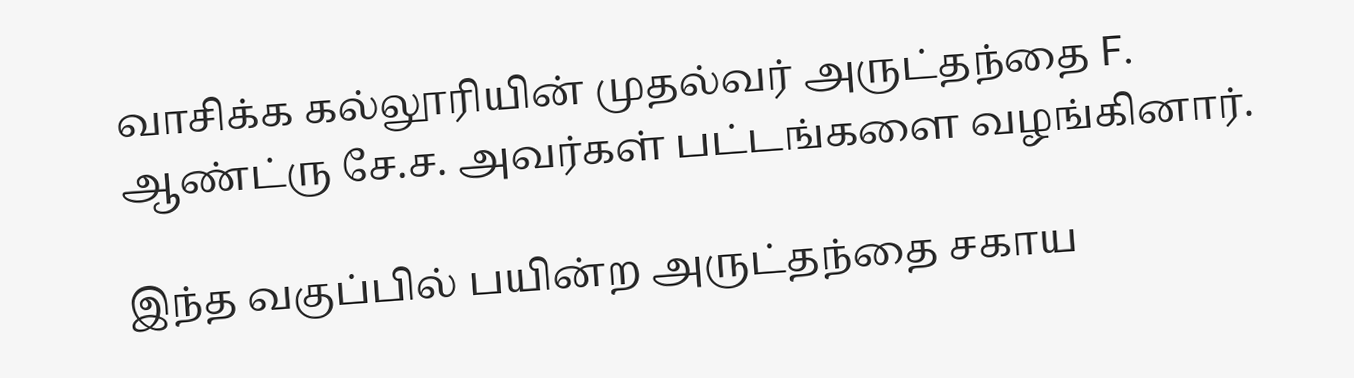வாசிக்க கல்லூரியின் முதல்வர் அருட்தந்தை F. ஆண்ட்ரு சே.ச. அவர்கள் பட்டங்களை வழங்கினார்.

இந்த வகுப்பில் பயின்ற அருட்தந்தை சகாய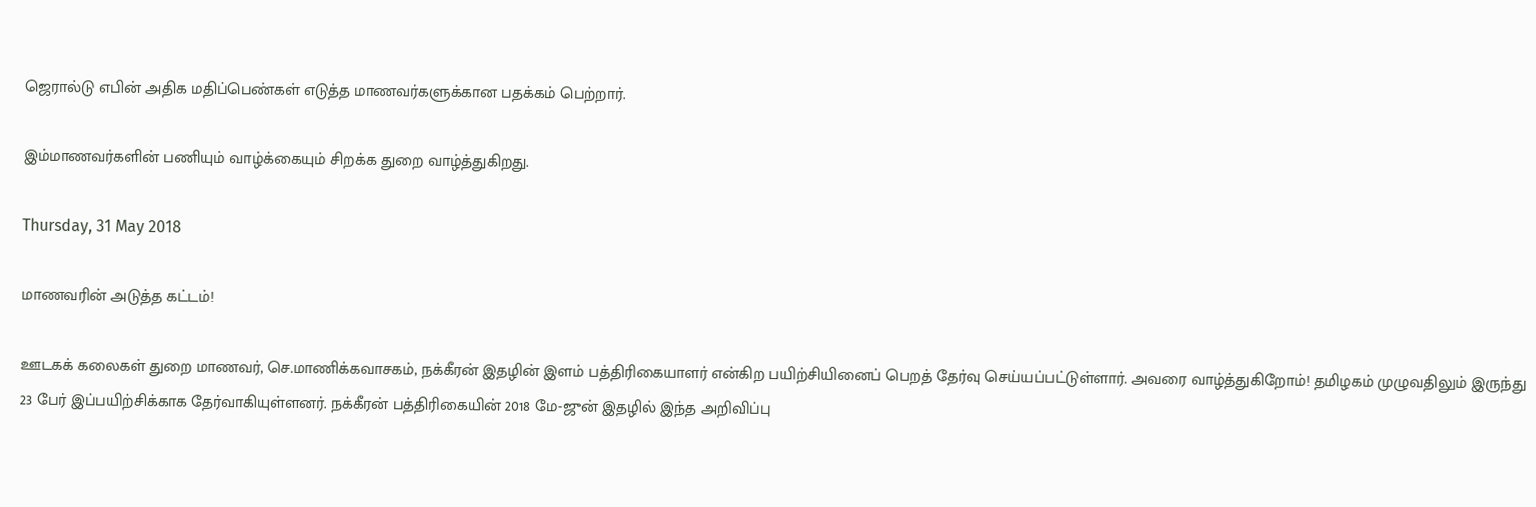ஜெரால்டு எபின் அதிக மதிப்பெண்கள் எடுத்த மாணவர்களுக்கான பதக்கம் பெற்றார்.

இம்மாணவர்களின் பணியும் வாழ்க்கையும் சிறக்க துறை வாழ்த்துகிறது.

Thursday, 31 May 2018

மாணவரின் அடுத்த கட்டம்!

ஊடகக் கலைகள் துறை மாணவர், செ.மாணிக்கவாசகம், நக்கீரன் இதழின் இளம் பத்திரிகையாளர் என்கிற பயிற்சியினைப் பெறத் தேர்வு செய்யப்பட்டுள்ளார். அவரை வாழ்த்துகிறோம்! தமிழகம் முழுவதிலும் இருந்து 23 பேர் இப்பயிற்சிக்காக தேர்வாகியுள்ளனர். நக்கீரன் பத்திரிகையின் 2018 மே-ஜுன் இதழில் இந்த அறிவிப்பு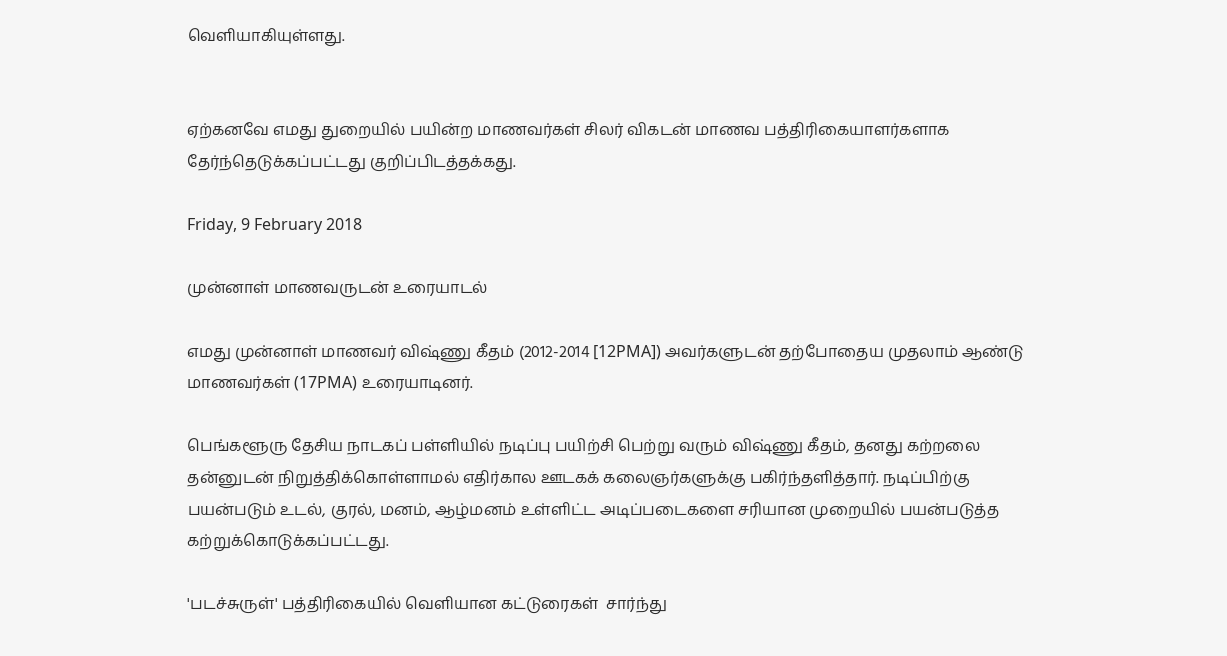வெளியாகியுள்ளது.


ஏற்கனவே எமது துறையில் பயின்ற மாணவர்கள் சிலர் விகடன் மாணவ பத்திரிகையாளர்களாக தேர்ந்தெடுக்கப்பட்டது குறிப்பிடத்தக்கது.

Friday, 9 February 2018

முன்னாள் மாணவருடன் உரையாடல்

எமது முன்னாள் மாணவர் விஷ்ணு கீதம் (2012-2014 [12PMA]) அவர்களுடன் தற்போதைய முதலாம் ஆண்டு மாணவர்கள் (17PMA) உரையாடினர்.

பெங்களூரு தேசிய நாடகப் பள்ளியில் நடிப்பு பயிற்சி பெற்று வரும் விஷ்ணு கீதம், தனது கற்றலை தன்னுடன் நிறுத்திக்கொள்ளாமல் எதிர்கால ஊடகக் கலைஞர்களுக்கு பகிர்ந்தளித்தார். நடிப்பிற்கு பயன்படும் உடல், குரல், மனம், ஆழ்மனம் உள்ளிட்ட அடிப்படைகளை சரியான முறையில் பயன்படுத்த கற்றுக்கொடுக்கப்பட்டது.

'படச்சுருள்' பத்திரிகையில் வெளியான கட்டுரைகள்  சார்ந்து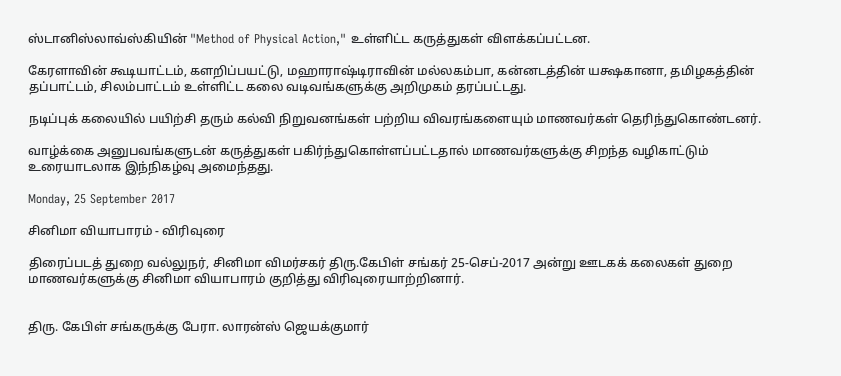ஸ்டானிஸ்லாவ்ஸ்கியின் "Method of Physical Action," உள்ளிட்ட கருத்துகள் விளக்கப்பட்டன.

கேரளாவின் கூடியாட்டம், களறிப்பயட்டு, மஹாராஷ்டிராவின் மல்லகம்பா, கன்னடத்தின் யக்ஷகானா, தமிழகத்தின் தப்பாட்டம், சிலம்பாட்டம் உள்ளிட்ட கலை வடிவங்களுக்கு அறிமுகம் தரப்பட்டது.

நடிப்புக் கலையில் பயிற்சி தரும் கல்வி நிறுவனங்கள் பற்றிய விவரங்களையும் மாணவர்கள் தெரிந்துகொண்டனர்.

வாழ்க்கை அனுபவங்களுடன் கருத்துகள் பகிர்ந்துகொள்ளப்பட்டதால் மாணவர்களுக்கு சிறந்த வழிகாட்டும் உரையாடலாக இந்நிகழ்வு அமைந்தது.

Monday, 25 September 2017

சினிமா வியாபாரம் - விரிவுரை

திரைப்படத் துறை வல்லுநர், சினிமா விமர்சகர் திரு.கேபிள் சங்கர் 25-செப்-2017 அன்று ஊடகக் கலைகள் துறை மாணவர்களுக்கு சினிமா வியாபாரம் குறித்து விரிவுரையாற்றினார்.


திரு. கேபிள் சங்கருக்கு பேரா. லாரன்ஸ் ஜெயக்குமார்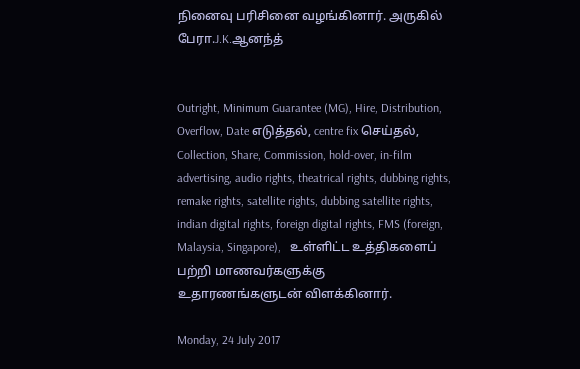நினைவு பரிசினை வழங்கினார். அருகில் பேரா.J.K.ஆனந்த்


Outright, Minimum Guarantee (MG), Hire, Distribution, Overflow, Date எடுத்தல், centre fix செய்தல், Collection, Share, Commission, hold-over, in-film advertising, audio rights, theatrical rights, dubbing rights, remake rights, satellite rights, dubbing satellite rights, indian digital rights, foreign digital rights, FMS (foreign, Malaysia, Singapore),   உள்ளிட்ட உத்திகளைப் பற்றி மாணவர்களுக்கு உதாரணங்களுடன் விளக்கினார்.

Monday, 24 July 2017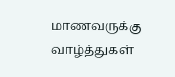மாணவருக்கு வாழ்த்துகள்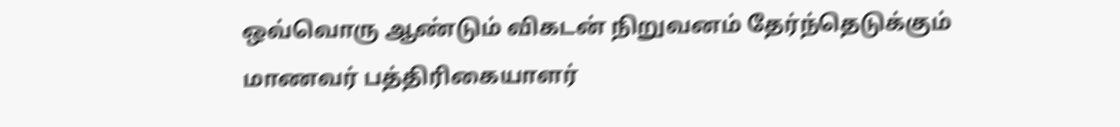ஒவ்வொரு ஆண்டும் விகடன் நிறுவனம் தேர்ந்தெடுக்கும் மாணவர் பத்திரிகையாளர்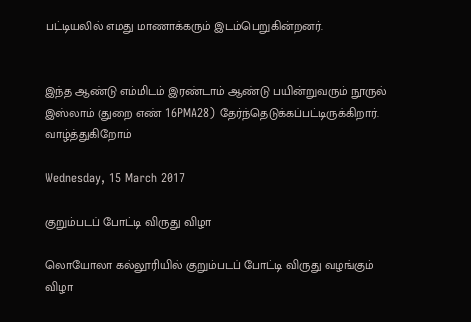பட்டியலில் எமது மாணாக்கரும் இடம்பெறுகின்றனர்.


இந்த ஆண்டு எம்மிடம் இரண்டாம் ஆண்டு பயின்றுவரும் நூருல் இஸ்லாம் (துறை எண் 16PMA28) தேர்ந்தெடுக்கப்பட்டிருக்கிறார். வாழ்த்துகிறோம்

Wednesday, 15 March 2017

குறும்படப் போட்டி விருது விழா

லொயோலா கல்லூரியில் குறும்படப் போட்டி விருது வழங்கும் விழா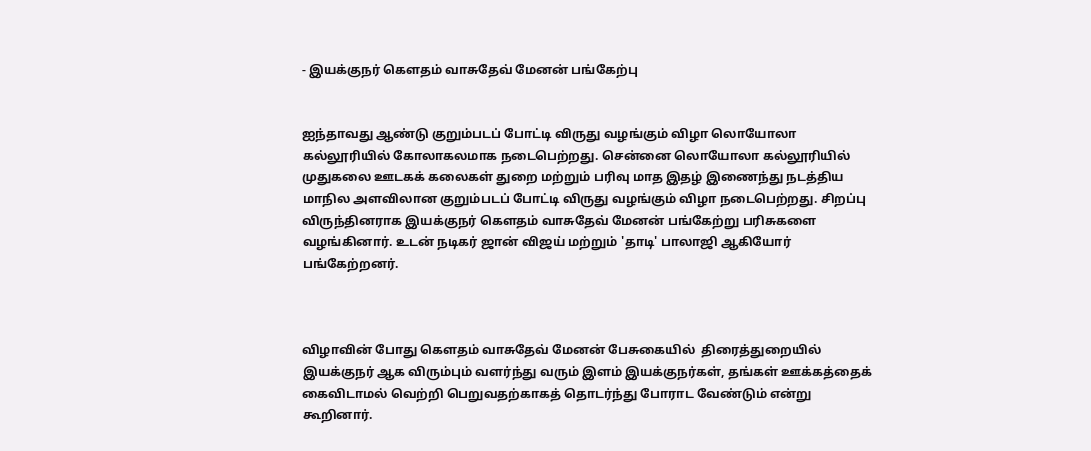- இயக்குநர் கௌதம் வாசுதேவ் மேனன் பங்கேற்பு


ஐந்தாவது ஆண்டு குறும்படப் போட்டி விருது வழங்கும் விழா லொயோலா கல்லூரியில் கோலாகலமாக நடைபெற்றது. சென்னை லொயோலா கல்லூரியில் முதுகலை ஊடகக் கலைகள் துறை மற்றும் பரிவு மாத இதழ் இணைந்து நடத்திய மாநில அளவிலான குறும்படப் போட்டி விருது வழங்கும் விழா நடைபெற்றது. சிறப்பு விருந்தினராக இயக்குநர் கௌதம் வாசுதேவ் மேனன் பங்கேற்று பரிசுகளை வழங்கினார். உடன் நடிகர் ஜான் விஜய் மற்றும் 'தாடி' பாலாஜி ஆகியோர் பங்கேற்றனர்.



விழாவின் போது கௌதம் வாசுதேவ் மேனன் பேசுகையில்  திரைத்துறையில் இயக்குநர் ஆக விரும்பும் வளர்ந்து வரும் இளம் இயக்குநர்கள், தங்கள் ஊக்கத்தைக் கைவிடாமல் வெற்றி பெறுவதற்காகத் தொடர்ந்து போராட வேண்டும் என்று கூறினார்.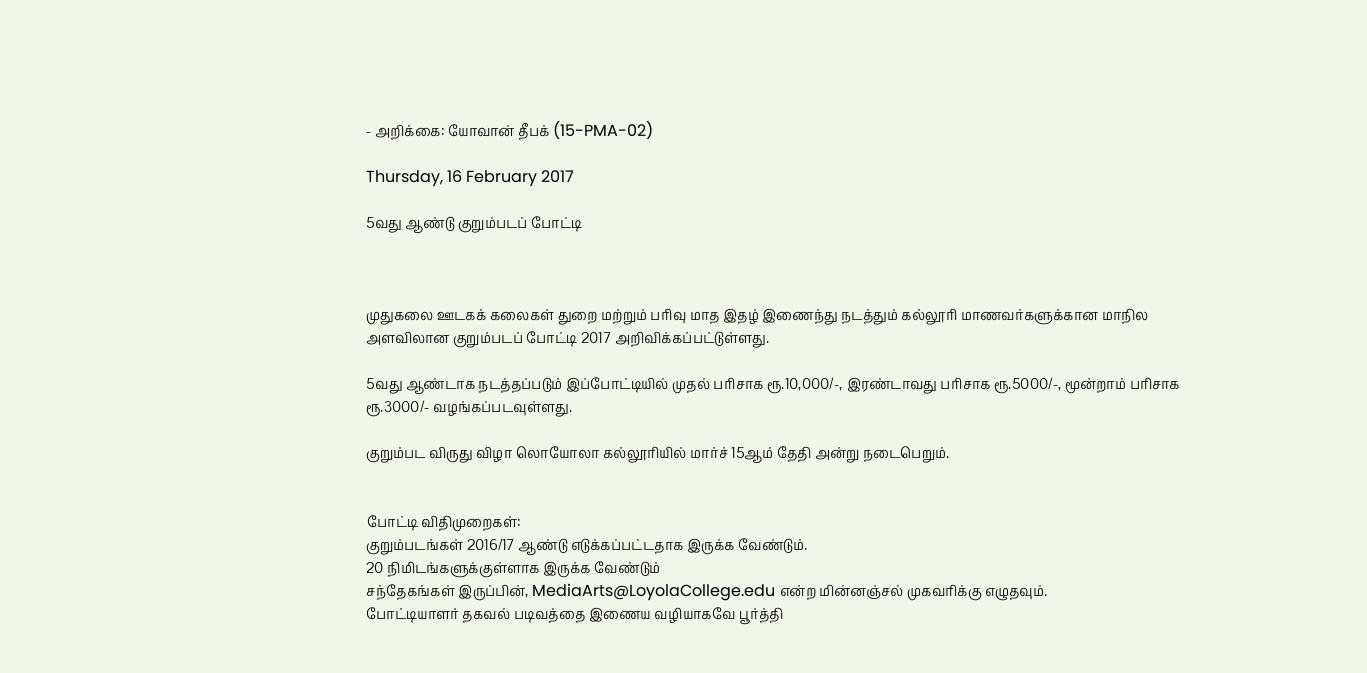- அறிக்கை: யோவான் தீபக் (15-PMA-02)

Thursday, 16 February 2017

5வது ஆண்டு குறும்படப் போட்டி



முதுகலை ஊடகக் கலைகள் துறை மற்றும் பரிவு மாத இதழ் இணைந்து நடத்தும் கல்லூரி மாணவர்களுக்கான மாநில அளவிலான குறும்படப் போட்டி 2017 அறிவிக்கப்பட்டுள்ளது.

5வது ஆண்டாக நடத்தப்படும் இப்போட்டியில் முதல் பரிசாக ரூ.10,000/-, இரண்டாவது பரிசாக ரூ.5000/-, மூன்றாம் பரிசாக ரூ.3000/- வழங்கப்படவுள்ளது.

குறும்பட விருது விழா லொயோலா கல்லூரியில் மார்ச் 15ஆம் தேதி அன்று நடைபெறும்.


போட்டி விதிமுறைகள்:
குறும்படங்கள் 2016/17 ஆண்டு எடுக்கப்பட்டதாக இருக்க வேண்டும்.
20 நிமிடங்களுக்குள்ளாக இருக்க வேண்டும்
சந்தேகங்கள் இருப்பின், MediaArts@LoyolaCollege.edu என்ற மின்னஞ்சல் முகவரிக்கு எழுதவும்.
போட்டியாளர் தகவல் படிவத்தை இணைய வழியாகவே பூர்த்தி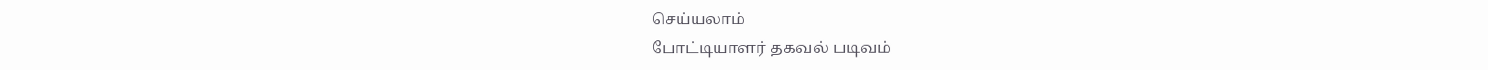செய்யலாம்
போட்டியாளர் தகவல் படிவம்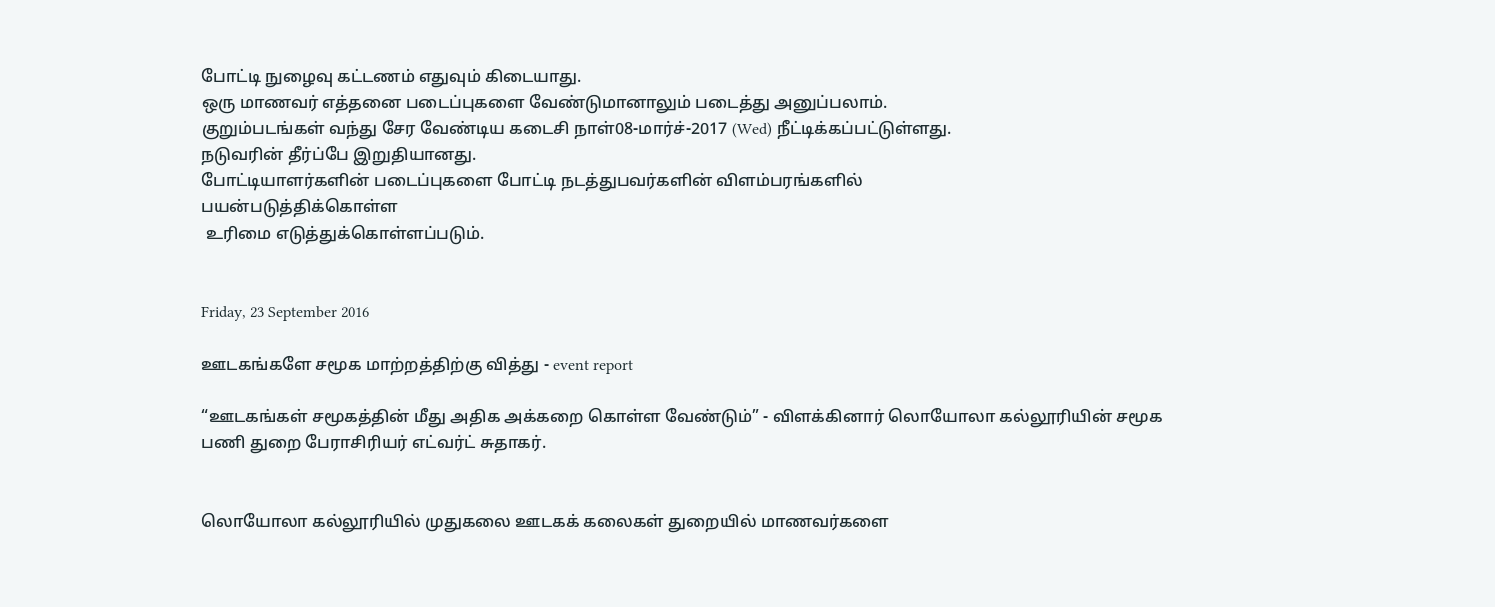போட்டி நுழைவு கட்டணம் எதுவும் கிடையாது.
ஒரு மாணவர் எத்தனை படைப்புகளை வேண்டுமானாலும் படைத்து அனுப்பலாம்.
குறும்படங்கள் வந்து சேர வேண்டிய கடைசி நாள்08-மார்ச்-2017 (Wed) நீட்டிக்கப்பட்டுள்ளது.
நடுவரின் தீர்ப்பே இறுதியானது.
போட்டியாளர்களின் படைப்புகளை போட்டி நடத்துபவர்களின் விளம்பரங்களில்
பயன்படுத்திக்கொள்ள
 உரிமை எடுத்துக்கொள்ளப்படும்.


Friday, 23 September 2016

ஊடகங்களே சமூக மாற்றத்திற்கு வித்து - event report

“ஊடகங்கள் சமூகத்தின் மீது அதிக அக்கறை கொள்ள வேண்டும்” - விளக்கினார் லொயோலா கல்லூரியின் சமூக பணி துறை பேராசிரியர் எட்வர்ட் சுதாகர்.


லொயோலா கல்லூரியில் முதுகலை ஊடகக் கலைகள் துறையில் மாணவர்களை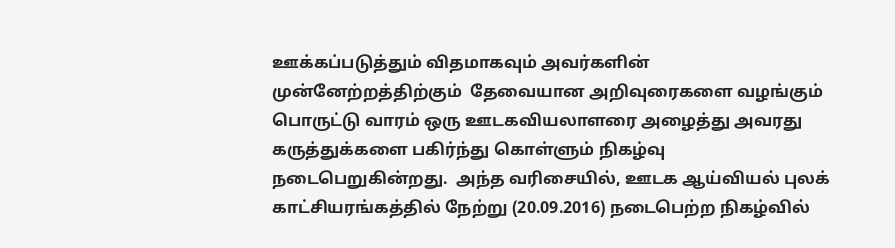ஊக்கப்படுத்தும் விதமாகவும் அவர்களின் முன்னேற்றத்திற்கும்  தேவையான அறிவுரைகளை வழங்கும் பொருட்டு வாரம் ஒரு ஊடகவியலாளரை அழைத்து அவரது கருத்துக்களை பகிர்ந்து கொள்ளும் நிகழ்வு நடைபெறுகின்றது.  அந்த வரிசையில், ஊடக ஆய்வியல் புலக் காட்சியரங்கத்தில் நேற்று (20.09.2016) நடைபெற்ற நிகழ்வில்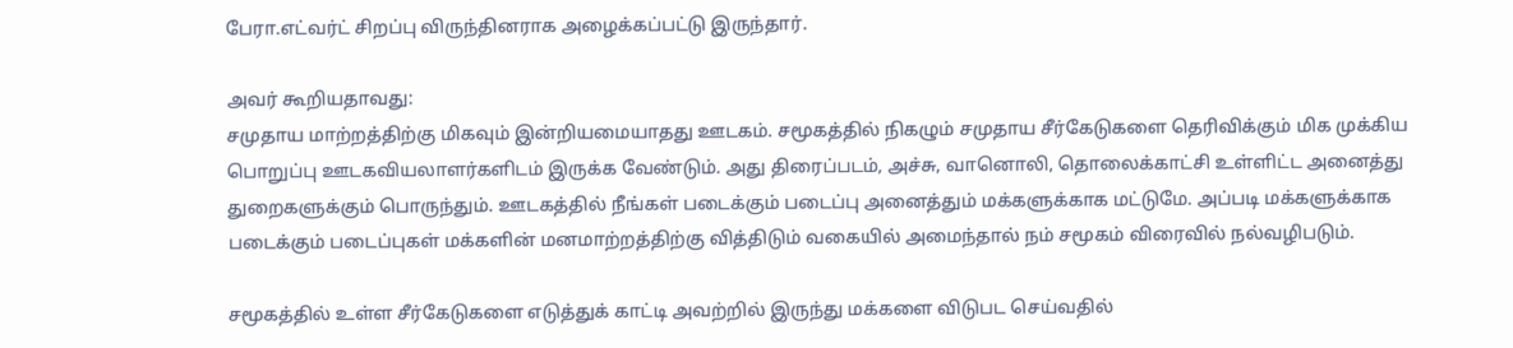பேரா.எட்வர்ட் சிறப்பு விருந்தினராக அழைக்கப்பட்டு இருந்தார்.

அவர் கூறியதாவது:
சமுதாய மாற்றத்திற்கு மிகவும் இன்றியமையாதது ஊடகம். சமூகத்தில் நிகழும் சமுதாய சீர்கேடுகளை தெரிவிக்கும் மிக முக்கிய பொறுப்பு ஊடகவியலாளர்களிடம் இருக்க வேண்டும். அது திரைப்படம், அச்சு, வானொலி, தொலைக்காட்சி உள்ளிட்ட அனைத்து துறைகளுக்கும் பொருந்தும். ஊடகத்தில் நீங்கள் படைக்கும் படைப்பு அனைத்தும் மக்களுக்காக மட்டுமே. அப்படி மக்களுக்காக படைக்கும் படைப்புகள் மக்களின் மனமாற்றத்திற்கு வித்திடும் வகையில் அமைந்தால் நம் சமூகம் விரைவில் நல்வழிபடும்.

சமூகத்தில் உள்ள சீர்கேடுகளை எடுத்துக் காட்டி அவற்றில் இருந்து மக்களை விடுபட செய்வதில்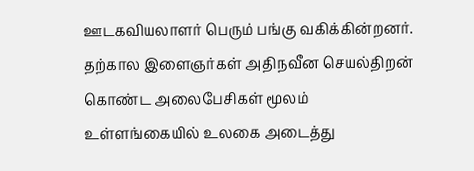ஊடகவியலாளர் பெரும் பங்கு வகிக்கின்றனர். தற்கால இளைஞர்கள் அதிநவீன செயல்திறன் கொண்ட அலைபேசிகள் மூலம் உள்ளங்கையில் உலகை அடைத்து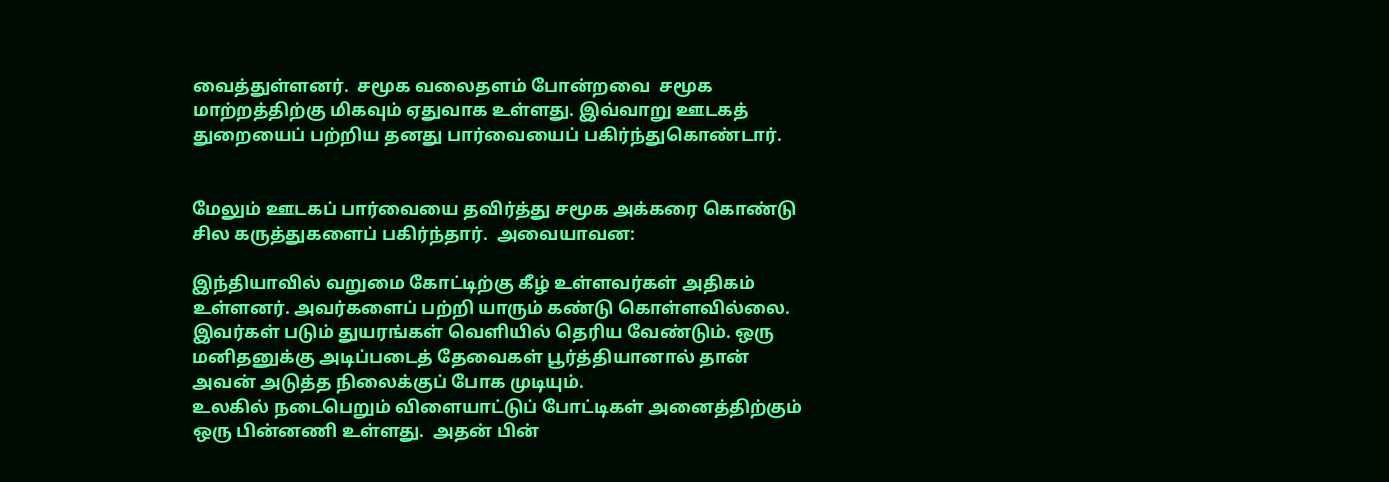வைத்துள்ளனர்.  சமூக வலைதளம் போன்றவை  சமூக மாற்றத்திற்கு மிகவும் ஏதுவாக உள்ளது. இவ்வாறு ஊடகத் துறையைப் பற்றிய தனது பார்வையைப் பகிர்ந்துகொண்டார்.


மேலும் ஊடகப் பார்வையை தவிர்த்து சமூக அக்கரை கொண்டு சில கருத்துகளைப் பகிர்ந்தார்.  அவையாவன:

இந்தியாவில் வறுமை கோட்டிற்கு கீழ் உள்ளவர்கள் அதிகம் உள்ளனர். அவர்களைப் பற்றி யாரும் கண்டு கொள்ளவில்லை. இவர்கள் படும் துயரங்கள் வெளியில் தெரிய வேண்டும். ஒரு மனிதனுக்கு அடிப்படைத் தேவைகள் பூர்த்தியானால் தான் அவன் அடுத்த நிலைக்குப் போக முடியும்.
உலகில் நடைபெறும் விளையாட்டுப் போட்டிகள் அனைத்திற்கும் ஒரு பின்னணி உள்ளது.  அதன் பின்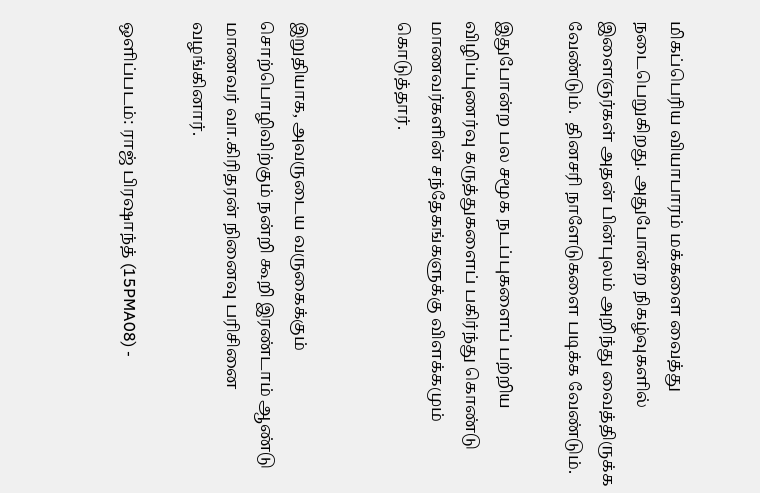மிகப்பெரிய வியாபாரம் மக்களை வைத்து நடைபெறுகிறது. அதுபோன்ற நிகழ்வுகளில் இளைஞர்கள் அதன் பின்புலம் அறிந்து வைத்திருக்க வேண்டும்.  தினசரி நாளேடுகளை படிக்க வேண்டும்.

இதுபோன்ற பல சமூக நடப்புகளைப் பற்றிய விழிப்புணர்வு கருத்துகளைப் பகிர்ந்து கொண்டு மாணவர்களின் சந்தேகங்களுக்கு விளக்கமும் கொடுத்தார்.


இறுதியாக, அவருடைய வருகைக்கும் சொற்பொழிவிற்கும் நன்றி கூறி இரண்டாம் ஆண்டு மாணவர் வா.கிரிதரன் நினைவு பரிசினை வழங்கினார்.

ஒளிப்படம்: ராஜ் பிரஷாந்த் (15PMA08) -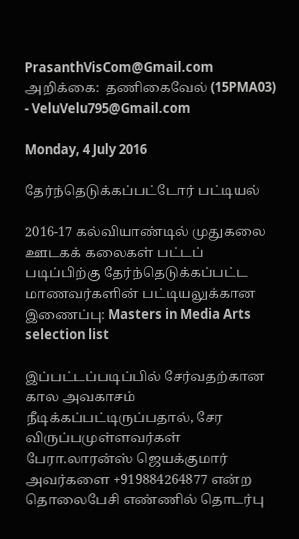PrasanthVisCom@Gmail.com
அறிக்கை:  தணிகைவேல் (15PMA03) - VeluVelu795@Gmail.com

Monday, 4 July 2016

தேர்ந்தெடுக்கப்பட்டோர் பட்டியல்

2016-17 கல்வியாண்டில் முதுகலை ஊடகக் கலைகள் பட்டப் படிப்பிற்கு தேர்ந்தெடுக்கப்பட்ட மாணவர்களின் பட்டியலுக்கான இணைப்பு: Masters in Media Arts selection list

இப்பட்டப்படிப்பில் சேர்வதற்கான கால அவகாசம் நீடிக்கப்பட்டிருப்பதால், சேர விருப்பமுள்ளவர்கள் பேரா.லாரன்ஸ் ஜெயக்குமார் அவர்களை +919884264877 என்ற தொலைபேசி எண்ணில் தொடர்பு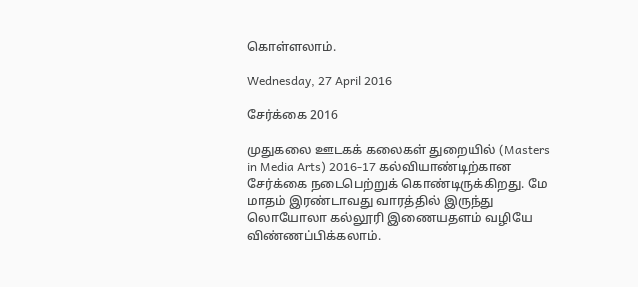கொள்ளலாம்.

Wednesday, 27 April 2016

சேர்க்கை 2016

முதுகலை ஊடகக் கலைகள் துறையில் (Masters in Media Arts) 2016-17 கல்வியாண்டிற்கான சேர்க்கை நடைபெற்றுக் கொண்டிருக்கிறது. மே மாதம் இரண்டாவது வாரத்தில் இருந்து லொயோலா கல்லூரி இணையதளம் வழியே விண்ணப்பிக்கலாம்.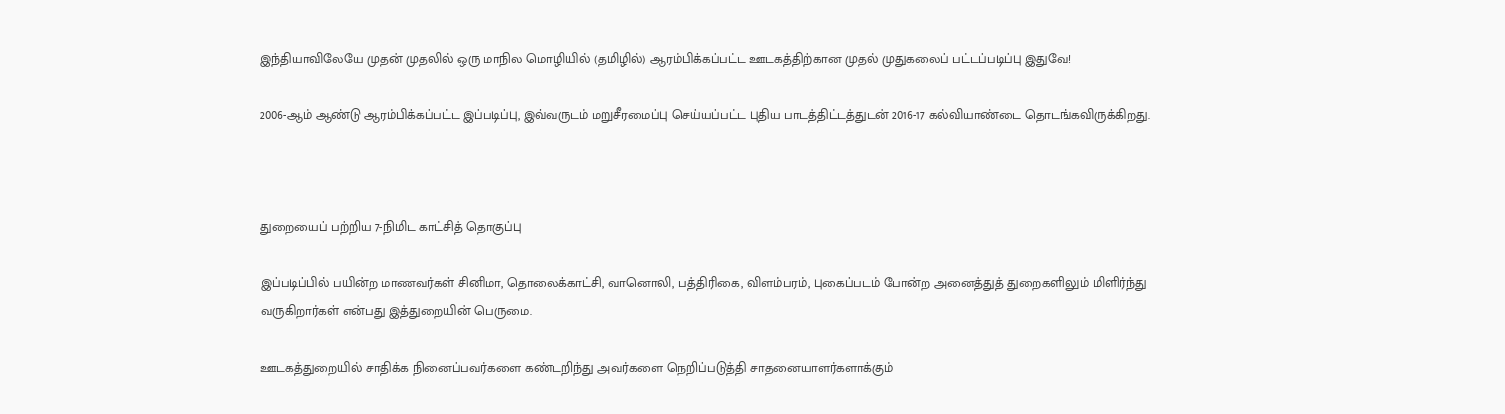இந்தியாவிலேயே முதன் முதலில் ஒரு மாநில மொழியில் (தமிழில்) ஆரம்பிக்கப்பட்ட ஊடகத்திற்கான முதல் முதுகலைப் பட்டப்படிப்பு இதுவே!

2006-ஆம் ஆண்டு ஆரம்பிக்கப்பட்ட இப்படிப்பு, இவ்வருடம் மறுசீரமைப்பு செய்யப்பட்ட புதிய பாடத்திட்டத்துடன் 2016-17 கல்வியாண்டை தொடங்கவிருக்கிறது.



துறையைப் பற்றிய 7-நிமிட காட்சித் தொகுப்பு

இப்படிப்பில் பயின்ற மாணவர்கள் சினிமா, தொலைக்காட்சி, வானொலி, பத்திரிகை, விளம்பரம், புகைப்படம் போன்ற அனைத்துத் துறைகளிலும் மிளிர்ந்து வருகிறார்கள் என்பது இத்துறையின் பெருமை.

ஊடகத்துறையில் சாதிக்க நினைப்பவர்களை கண்டறிந்து அவர்களை நெறிப்படுத்தி சாதனையாளர்களாக்கும்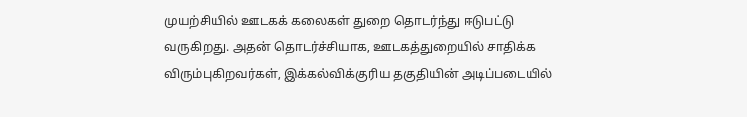முயற்சியில் ஊடகக் கலைகள் துறை தொடர்ந்து ஈடுபட்டு வருகிறது. அதன் தொடர்ச்சியாக, ஊடகத்துறையில் சாதிக்க விரும்புகிறவர்கள், இக்கல்விக்குரிய தகுதியின் அடிப்படையில்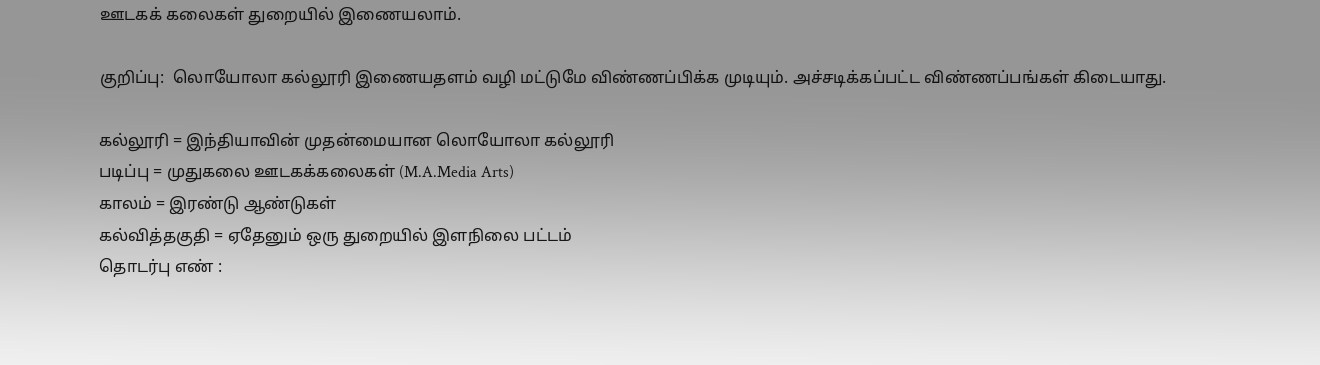ஊடகக் கலைகள் துறையில் இணையலாம்.

குறிப்பு:  லொயோலா கல்லூரி இணையதளம் வழி மட்டுமே விண்ணப்பிக்க முடியும். அச்சடிக்கப்பட்ட விண்ணப்பங்கள் கிடையாது.

கல்லூரி = இந்தியாவின் முதன்மையான லொயோலா கல்லூரி
படிப்பு = முதுகலை ஊடகக்கலைகள் (M.A.Media Arts)
காலம் = இரண்டு ஆண்டுகள்
கல்வித்தகுதி = ஏதேனும் ஒரு துறையில் இளநிலை பட்டம்
தொடர்பு எண் :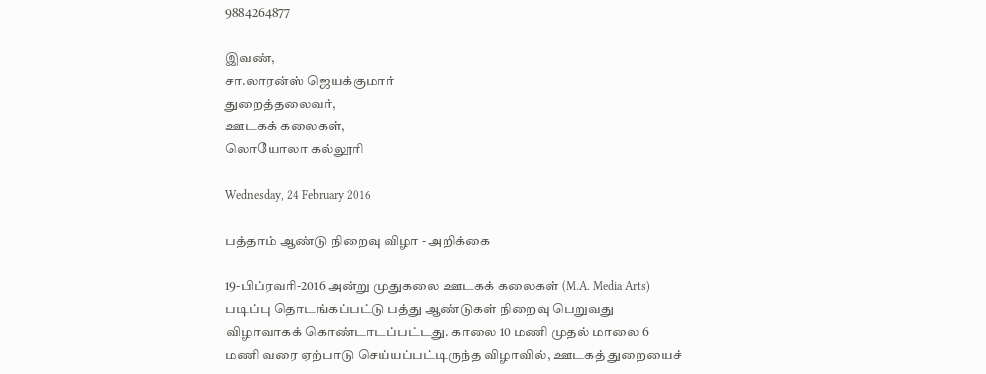9884264877

இவண்,
சா.லாரன்ஸ் ஜெயக்குமார்
துறைத்தலைவர்,
ஊடகக் கலைகள்,
லொயோலா கல்லூரி

Wednesday, 24 February 2016

பத்தாம் ஆண்டு நிறைவு விழா - அறிக்கை

19-பிப்ரவரி-2016 அன்று முதுகலை ஊடகக் கலைகள் (M.A. Media Arts) படிப்பு தொடங்கப்பட்டு பத்து ஆண்டுகள் நிறைவு பெறுவது விழாவாகக் கொண்டாடப்பட்டது. காலை 10 மணி முதல் மாலை 6 மணி வரை ஏற்பாடு செய்யப்பட்டிருந்த விழாவில், ஊடகத் துறையைச்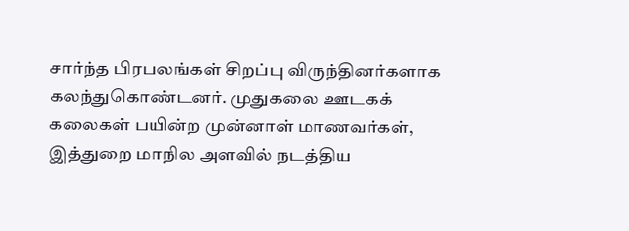சார்ந்த பிரபலங்கள் சிறப்பு விருந்தினர்களாக கலந்துகொண்டனர். முதுகலை ஊடகக் கலைகள் பயின்ற முன்னாள் மாணவர்கள், இத்துறை மாநில அளவில் நடத்திய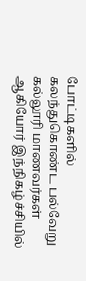போட்டிகளில் கலந்துகொண்ட பல்வேறு கல்லூரி மாணவர்கள் ஆகியோர் இந்நிகழ்ச்சியில்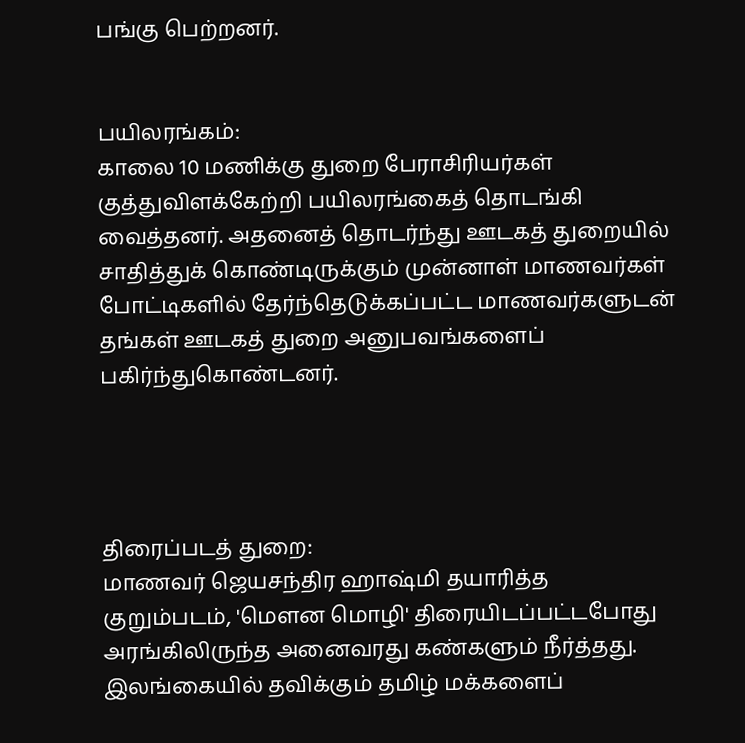பங்கு பெற்றனர்.


பயிலரங்கம்:
காலை 10 மணிக்கு துறை பேராசிரியர்கள் குத்துவிளக்கேற்றி பயிலரங்கைத் தொடங்கி வைத்தனர். அதனைத் தொடர்ந்து ஊடகத் துறையில் சாதித்துக் கொண்டிருக்கும் முன்னாள் மாணவர்கள் போட்டிகளில் தேர்ந்தெடுக்கப்பட்ட மாணவர்களுடன் தங்கள் ஊடகத் துறை அனுபவங்களைப் பகிர்ந்துகொண்டனர்.




திரைப்படத் துறை:
மாணவர் ஜெயசந்திர ஹாஷ்மி தயாரித்த குறும்படம், 'மௌன மொழி' திரையிடப்பட்டபோது அரங்கிலிருந்த அனைவரது கண்களும் நீர்த்தது. இலங்கையில் தவிக்கும் தமிழ் மக்களைப்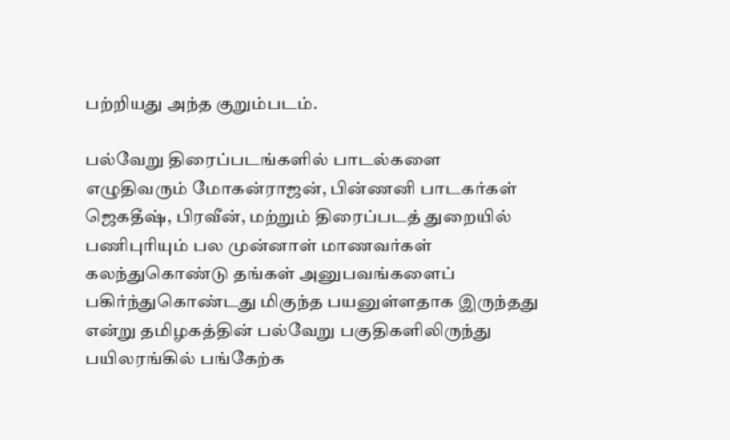பற்றியது அந்த குறும்படம்.

பல்வேறு திரைப்படங்களில் பாடல்களை எழுதிவரும் மோகன்ராஜன், பின்ணனி பாடகர்கள் ஜெகதீஷ், பிரவீன், மற்றும் திரைப்படத் துறையில் பணிபுரியும் பல முன்னாள் மாணவர்கள் கலந்துகொண்டு தங்கள் அனுபவங்களைப் பகிர்ந்துகொண்டது மிகுந்த பயனுள்ளதாக இருந்தது என்று தமிழகத்தின் பல்வேறு பகுதிகளிலிருந்து பயிலரங்கில் பங்கேற்க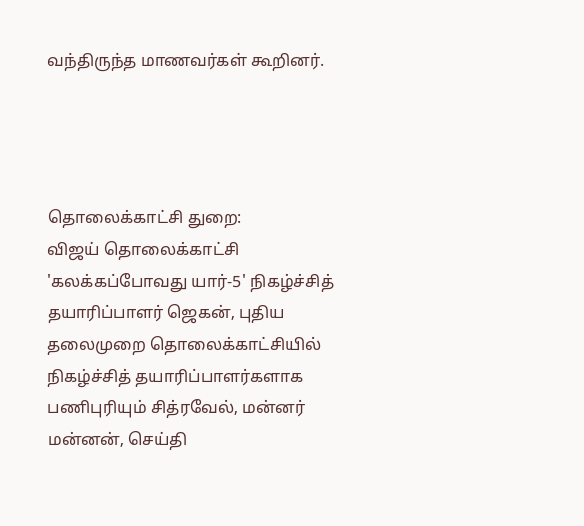வந்திருந்த மாணவர்கள் கூறினர்.




தொலைக்காட்சி துறை:
விஜய் தொலைக்காட்சி 'கலக்கப்போவது யார்-5' நிகழ்ச்சித் தயாரிப்பாளர் ஜெகன், புதிய தலைமுறை தொலைக்காட்சியில் நிகழ்ச்சித் தயாரிப்பாளர்களாக பணிபுரியும் சித்ரவேல், மன்னர் மன்னன், செய்தி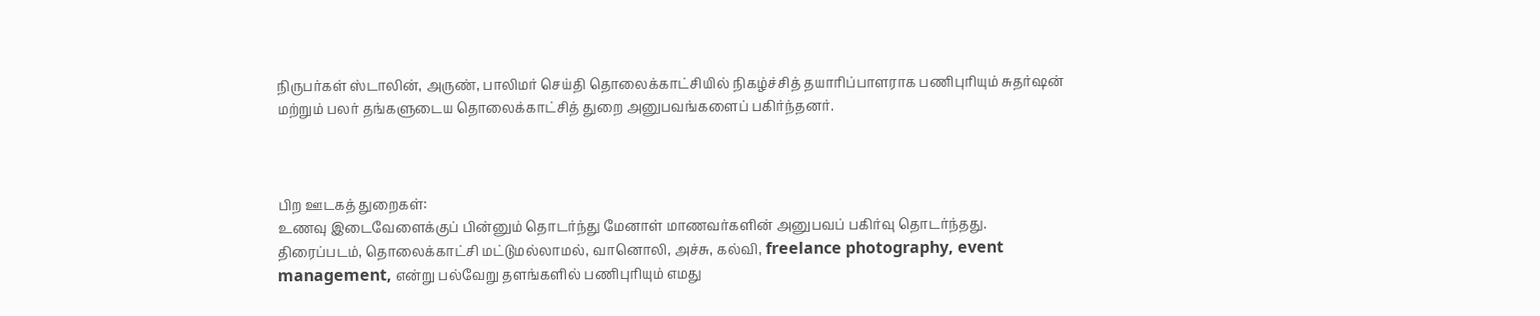நிருபர்கள் ஸ்டாலின், அருண், பாலிமர் செய்தி தொலைக்காட்சியில் நிகழ்ச்சித் தயாரிப்பாளராக பணிபுரியும் சுதர்ஷன் மற்றும் பலர் தங்களுடைய தொலைக்காட்சித் துறை அனுபவங்களைப் பகிர்ந்தனர்.



பிற ஊடகத் துறைகள்:
உணவு இடைவேளைக்குப் பின்னும் தொடர்ந்து மேனாள் மாணவர்களின் அனுபவப் பகிர்வு தொடர்ந்தது. திரைப்படம், தொலைக்காட்சி மட்டுமல்லாமல், வானொலி, அச்சு, கல்வி, freelance photography, event management, என்று பல்வேறு தளங்களில் பணிபுரியும் எமது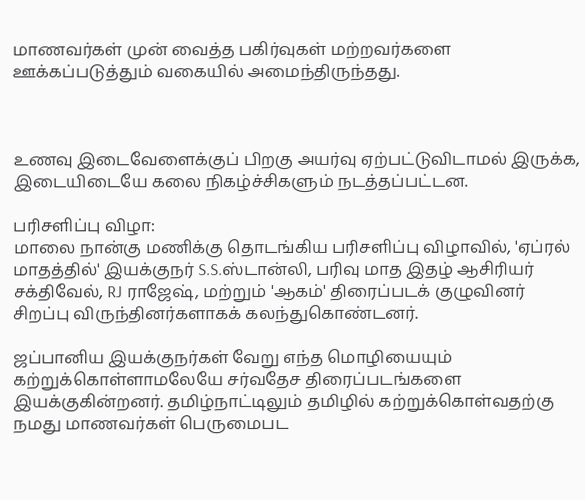மாணவர்கள் முன் வைத்த பகிர்வுகள் மற்றவர்களை ஊக்கப்படுத்தும் வகையில் அமைந்திருந்தது.



உணவு இடைவேளைக்குப் பிறகு அயர்வு ஏற்பட்டுவிடாமல் இருக்க, இடையிடையே கலை நிகழ்ச்சிகளும் நடத்தப்பட்டன.

பரிசளிப்பு விழா:
மாலை நான்கு மணிக்கு தொடங்கிய பரிசளிப்பு விழாவில், 'ஏப்ரல் மாதத்தில்' இயக்குநர் S.S.ஸ்டான்லி, பரிவு மாத இதழ் ஆசிரியர் சக்திவேல், RJ ராஜேஷ், மற்றும் 'ஆகம்' திரைப்படக் குழுவினர் சிறப்பு விருந்தினர்களாகக் கலந்துகொண்டனர்.

ஜப்பானிய இயக்குநர்கள் வேறு எந்த மொழியையும் கற்றுக்கொள்ளாமலேயே சர்வதேச திரைப்படங்களை இயக்குகின்றனர். தமிழ்நாட்டிலும் தமிழில் கற்றுக்கொள்வதற்கு நமது மாணவர்கள் பெருமைபட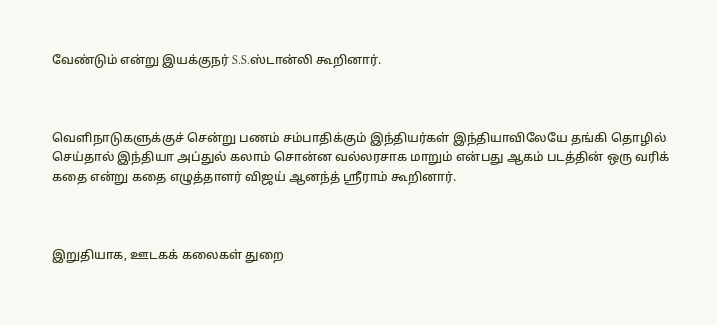வேண்டும் என்று இயக்குநர் S.S.ஸ்டான்லி கூறினார்.



வெளிநாடுகளுக்குச் சென்று பணம் சம்பாதிக்கும் இந்தியர்கள் இந்தியாவிலேயே தங்கி தொழில் செய்தால் இந்தியா அப்துல் கலாம் சொன்ன வல்லரசாக மாறும் என்பது ஆகம் படத்தின் ஒரு வரிக் கதை என்று கதை எழுத்தாளர் விஜய் ஆனந்த் ஸ்ரீராம் கூறினார்.



இறுதியாக, ஊடகக் கலைகள் துறை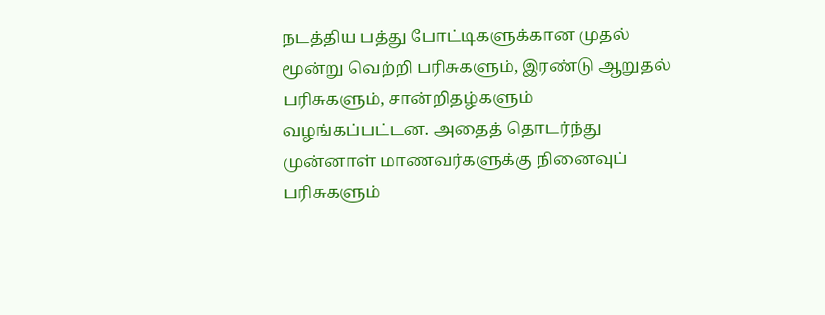நடத்திய பத்து போட்டிகளுக்கான முதல் மூன்று வெற்றி பரிசுகளும், இரண்டு ஆறுதல் பரிசுகளும், சான்றிதழ்களும் வழங்கப்பட்டன. அதைத் தொடர்ந்து முன்னாள் மாணவர்களுக்கு நினைவுப் பரிசுகளும்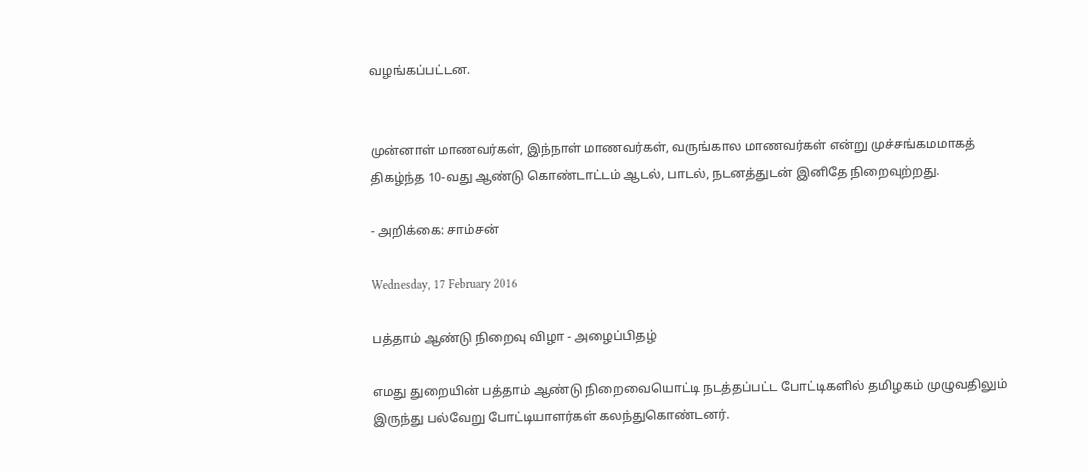வழங்கப்பட்டன.


முன்னாள் மாணவர்கள், இந்நாள் மாணவர்கள், வருங்கால மாணவர்கள் என்று முச்சங்கமமாகத் திகழ்ந்த 10-வது ஆண்டு கொண்டாட்டம் ஆடல், பாடல், நடனத்துடன் இனிதே நிறைவுற்றது.

- அறிக்கை: சாம்சன்

Wednesday, 17 February 2016

பத்தாம் ஆண்டு நிறைவு விழா - அழைப்பிதழ்

எமது துறையின் பத்தாம் ஆண்டு நிறைவையொட்டி நடத்தப்பட்ட போட்டிகளில் தமிழகம் முழுவதிலும் இருந்து பல்வேறு போட்டியாளர்கள் கலந்துகொண்டனர்.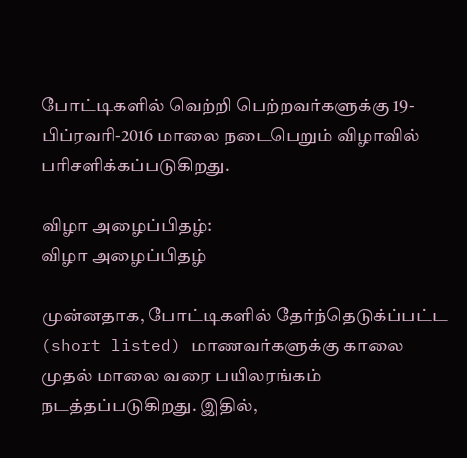போட்டிகளில் வெற்றி பெற்றவர்களுக்கு 19-பிப்ரவரி-2016 மாலை நடைபெறும் விழாவில் பரிசளிக்கப்படுகிறது.

விழா அழைப்பிதழ்:
விழா அழைப்பிதழ்

முன்னதாக, போட்டிகளில் தேர்ந்தெடுக்ப்பட்ட (short listed) மாணவர்களுக்கு காலை முதல் மாலை வரை பயிலரங்கம் நடத்தப்படுகிறது. இதில்,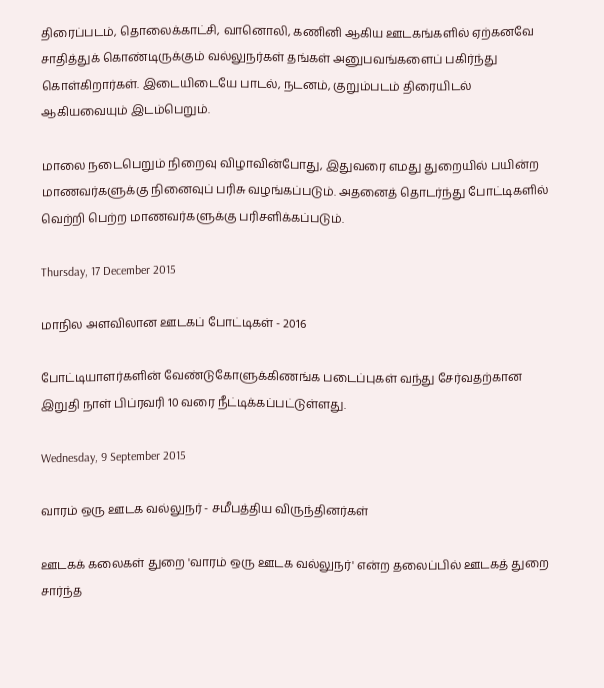திரைப்படம், தொலைக்காட்சி, வானொலி, கணினி ஆகிய ஊடகங்களில் ஏற்கனவே சாதித்துக் கொண்டிருக்கும் வல்லுநர்கள் தங்கள் அனுபவங்களைப் பகிர்ந்து கொள்கிறார்கள். இடையிடையே பாடல், நடனம், குறும்படம் திரையிடல் ஆகியவையும் இடம்பெறும்.

மாலை நடைபெறும் நிறைவு விழாவின்போது, இதுவரை எமது துறையில் பயின்ற மாணவர்களுக்கு நினைவுப் பரிசு வழங்கப்படும். அதனைத் தொடர்ந்து போட்டிகளில் வெற்றி பெற்ற மாணவர்களுக்கு பரிசளிக்கப்படும்.

Thursday, 17 December 2015

மாநில அளவிலான ஊடகப் போட்டிகள் - 2016

போட்டியாளர்களின் வேண்டுகோளுக்கிணங்க படைப்புகள் வந்து சேர்வதற்கான இறுதி நாள் பிப்ரவரி 10 வரை நீட்டிக்கப்பட்டுள்ளது.

Wednesday, 9 September 2015

வாரம் ஒரு ஊடக வல்லுநர் - சமீபத்திய விருந்தினர்கள்

ஊடகக் கலைகள் துறை 'வாரம் ஒரு ஊடக வல்லுநர்' என்ற தலைப்பில் ஊடகத் துறை சார்ந்த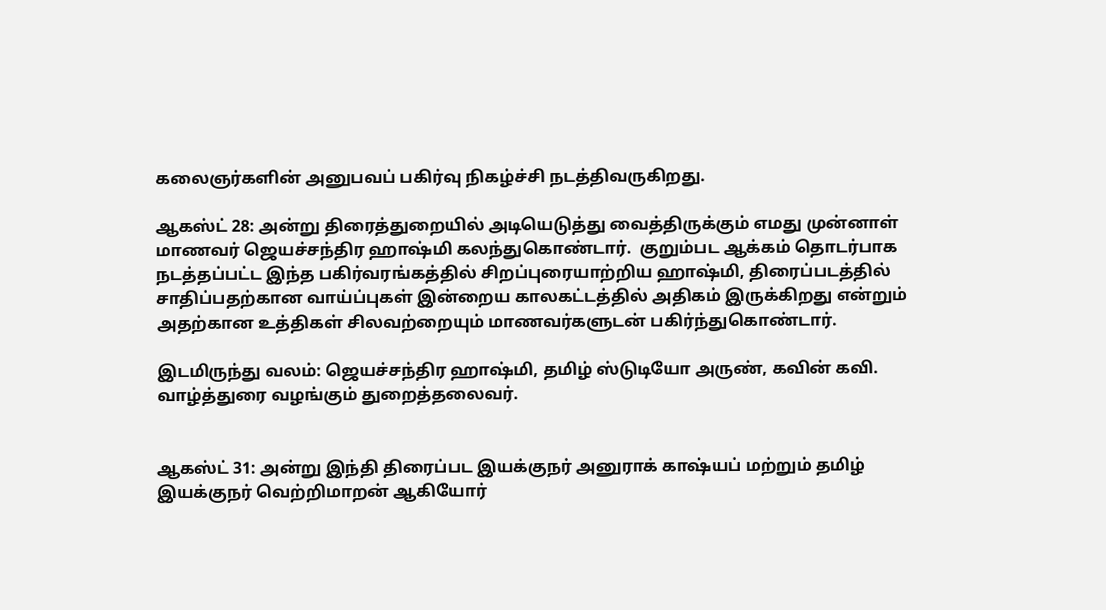கலைஞர்களின் அனுபவப் பகிர்வு நிகழ்ச்சி நடத்திவருகிறது.

ஆகஸ்ட் 28: அன்று திரைத்துறையில் அடியெடுத்து வைத்திருக்கும் எமது முன்னாள் மாணவர் ஜெயச்சந்திர ஹாஷ்மி கலந்துகொண்டார்.  குறும்பட ஆக்கம் தொடர்பாக நடத்தப்பட்ட இந்த பகிர்வரங்கத்தில் சிறப்புரையாற்றிய ஹாஷ்மி, திரைப்படத்தில் சாதிப்பதற்கான வாய்ப்புகள் இன்றைய காலகட்டத்தில் அதிகம் இருக்கிறது என்றும் அதற்கான உத்திகள் சிலவற்றையும் மாணவர்களுடன் பகிர்ந்துகொண்டார்.

இடமிருந்து வலம்: ஜெயச்சந்திர ஹாஷ்மி, தமிழ் ஸ்டுடியோ அருண், கவின் கவி. வாழ்த்துரை வழங்கும் துறைத்தலைவர்.


ஆகஸ்ட் 31: அன்று இந்தி திரைப்பட இயக்குநர் அனுராக் காஷ்யப் மற்றும் தமிழ் இயக்குநர் வெற்றிமாறன் ஆகியோர்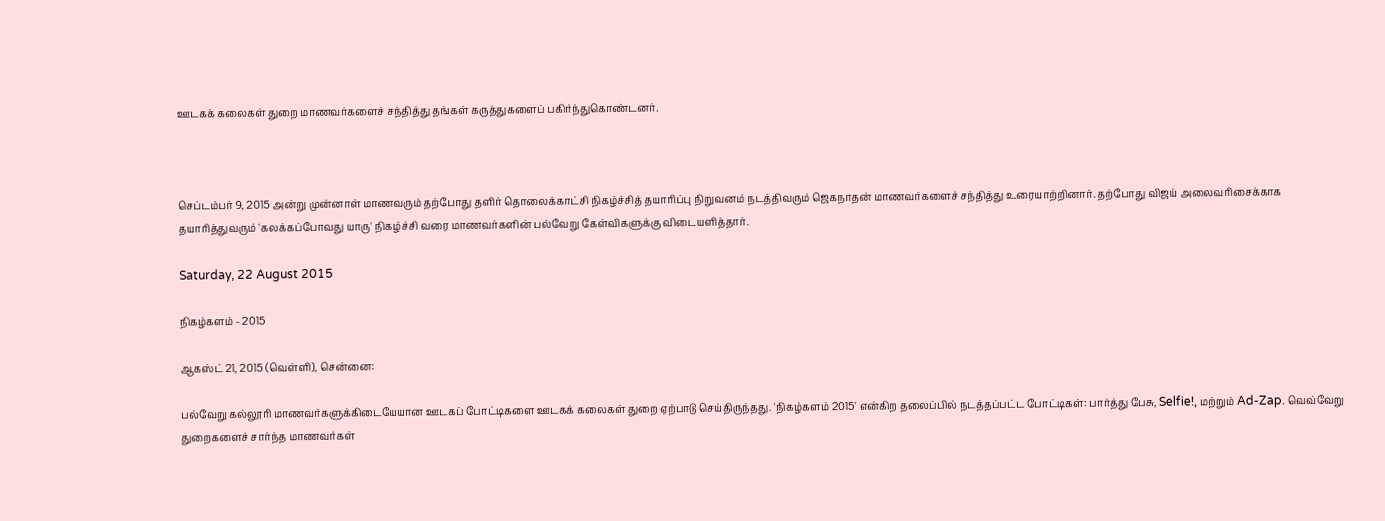ஊடகக் கலைகள் துறை மாணவர்களைச் சந்தித்து தங்கள் கருத்துகளைப் பகிர்ந்துகொண்டனர்.



செப்டம்பர் 9, 2015 அன்று முன்னாள் மாணவரும் தற்போது தளிர் தொலைக்காட்சி நிகழ்ச்சித் தயாரிப்பு நிறுவனம் நடத்திவரும் ஜெகநாதன் மாணவர்களைச் சந்தித்து உரையாற்றினார். தற்போது விஜய் அலைவரிசைக்காக தயாரித்துவரும் 'கலக்கப்போவது யாரு' நிகழ்ச்சி வரை மாணவர்களின் பல்வேறு கேள்விகளுக்கு விடையளித்தார்.

Saturday, 22 August 2015

நிகழ்களம் - 2015

ஆகஸ்ட் 21, 2015 (வெள்ளி), சென்னை:

பல்வேறு கல்லூரி மாணவர்களுக்கிடையேயான ஊடகப் போட்டிகளை ஊடகக் கலைகள் துறை ஏற்பாடு செய்திருந்தது. 'நிகழ்களம் 2015' என்கிற தலைப்பில் நடத்தப்பட்ட போட்டிகள்: பார்த்து பேசு, Selfie!, மற்றும் Ad-Zap. வெவ்வேறு துறைகளைச் சார்ந்த மாணவர்கள்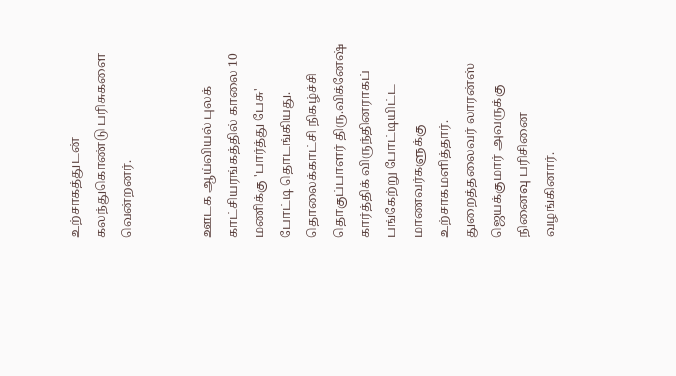உற்சாகத்துடன் கலந்துகொண்டு பரிசுகளை வென்றனர்.


ஊடக ஆய்வியல் புலக் காட்சியரங்கத்தில் காலை 10 மணிக்கு 'பார்த்து பேசு' போட்டி தொடங்கியது. தொலைக்காட்சி நிகழ்ச்சி தொகுப்பாளர் திரு.விக்னேஷ் கார்த்திக் விருந்தினராகப் பங்கேற்று போட்டியிட்ட மாணவர்களுக்கு உற்சாகமளித்தார். துறைத்தலைவர் லாரன்ஸ் ஜெயக்குமார் அவருக்கு நினைவு பரிசினை வழங்கினார்.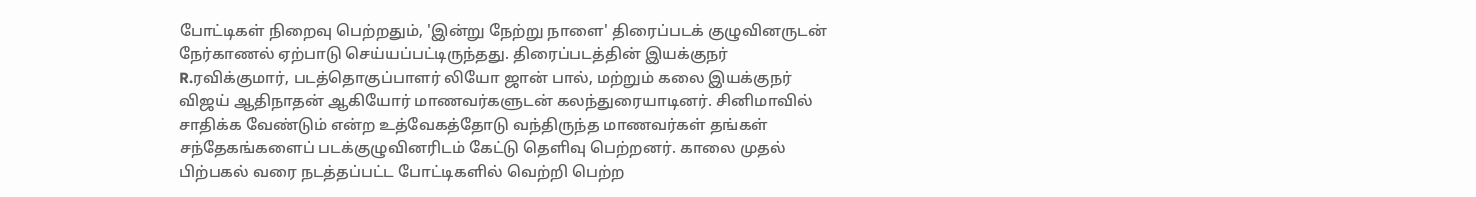போட்டிகள் நிறைவு பெற்றதும், 'இன்று நேற்று நாளை' திரைப்படக் குழுவினருடன் நேர்காணல் ஏற்பாடு செய்யப்பட்டிருந்தது. திரைப்படத்தின் இயக்குநர் R.ரவிக்குமார், படத்தொகுப்பாளர் லியோ ஜான் பால், மற்றும் கலை இயக்குநர் விஜய் ஆதிநாதன் ஆகியோர் மாணவர்களுடன் கலந்துரையாடினர். சினிமாவில் சாதிக்க வேண்டும் என்ற உத்வேகத்தோடு வந்திருந்த மாணவர்கள் தங்கள் சந்தேகங்களைப் படக்குழுவினரிடம் கேட்டு தெளிவு பெற்றனர். காலை முதல் பிற்பகல் வரை நடத்தப்பட்ட போட்டிகளில் வெற்றி பெற்ற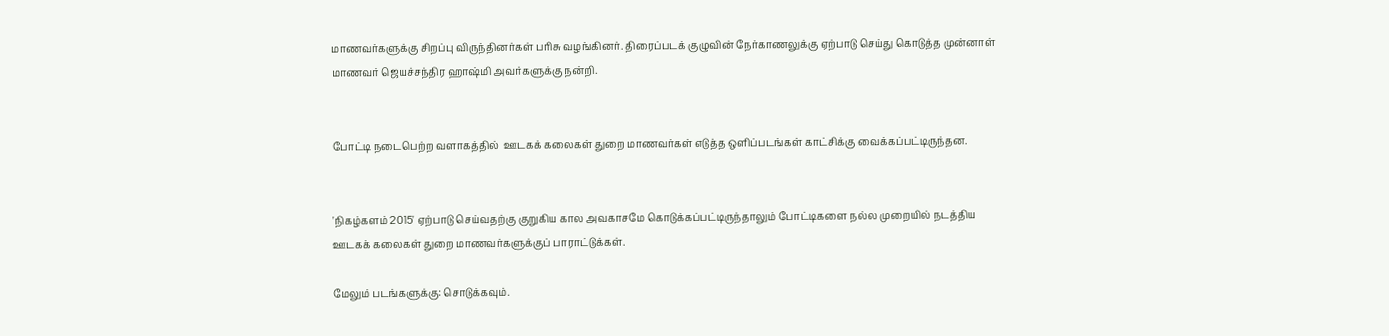மாணவர்களுக்கு சிறப்பு விருந்தினர்கள் பரிசு வழங்கினர். திரைப்படக் குழுவின் நேர்காணலுக்கு ஏற்பாடு செய்து கொடுத்த முன்னாள் மாணவர் ஜெயச்சந்திர ஹாஷ்மி அவர்களுக்கு நன்றி.


போட்டி நடைபெற்ற வளாகத்தில்  ஊடகக் கலைகள் துறை மாணவர்கள் எடுத்த ஒளிப்படங்கள் காட்சிக்கு வைக்கப்பட்டிருந்தன.


'நிகழ்களம் 2015' ஏற்பாடு செய்வதற்கு குறுகிய கால அவகாசமே கொடுக்கப்பட்டிருந்தாலும் போட்டிகளை நல்ல முறையில் நடத்திய ஊடகக் கலைகள் துறை மாணவர்களுக்குப் பாராட்டுக்கள்.

மேலும் படங்களுக்கு: சொடுக்கவும்.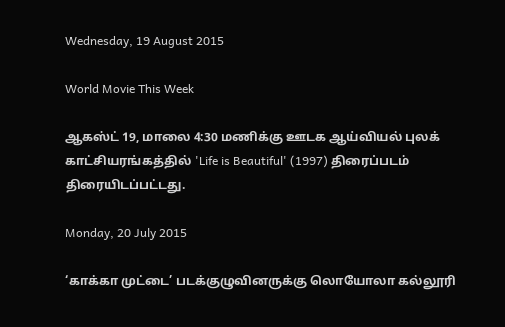Wednesday, 19 August 2015

World Movie This Week

ஆகஸ்ட் 19, மாலை 4:30 மணிக்கு ஊடக ஆய்வியல் புலக் காட்சியரங்கத்தில் 'Life is Beautiful' (1997) திரைப்படம் திரையிடப்பட்டது.

Monday, 20 July 2015

‘காக்கா முட்டை’ படக்குழுவினருக்கு லொயோலா கல்லூரி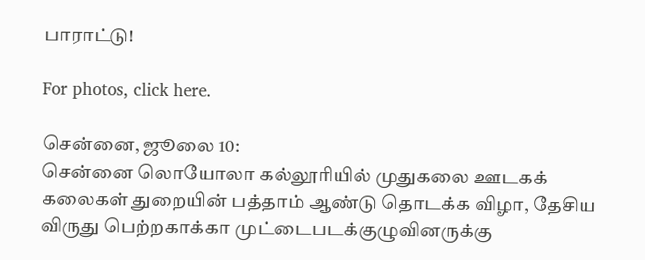பாராட்டு!

For photos, click here.

சென்னை, ஜூலை 10:
சென்னை லொயோலா கல்லூரியில் முதுகலை ஊடகக் கலைகள் துறையின் பத்தாம் ஆண்டு தொடக்க விழா, தேசிய விருது பெற்றகாக்கா முட்டைபடக்குழுவினருக்கு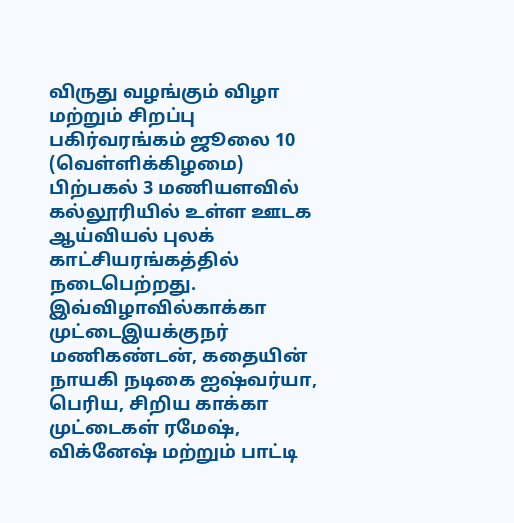விருது வழங்கும் விழா மற்றும் சிறப்பு பகிர்வரங்கம் ஜூலை 10 (வெள்ளிக்கிழமை) பிற்பகல் 3 மணியளவில் கல்லூரியில் உள்ள ஊடக ஆய்வியல் புலக் காட்சியரங்கத்தில் நடைபெற்றது. இவ்விழாவில்காக்கா முட்டைஇயக்குநர் மணிகண்டன், கதையின் நாயகி நடிகை ஐஷ்வர்யா, பெரிய, சிறிய காக்கா முட்டைகள் ரமேஷ், விக்னேஷ் மற்றும் பாட்டி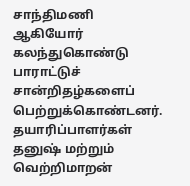சாந்திமணி ஆகியோர் கலந்துகொண்டு பாராட்டுச் சான்றிதழ்களைப் பெற்றுக்கொண்டனர். தயாரிப்பாளர்கள் தனுஷ் மற்றும் வெற்றிமாறன்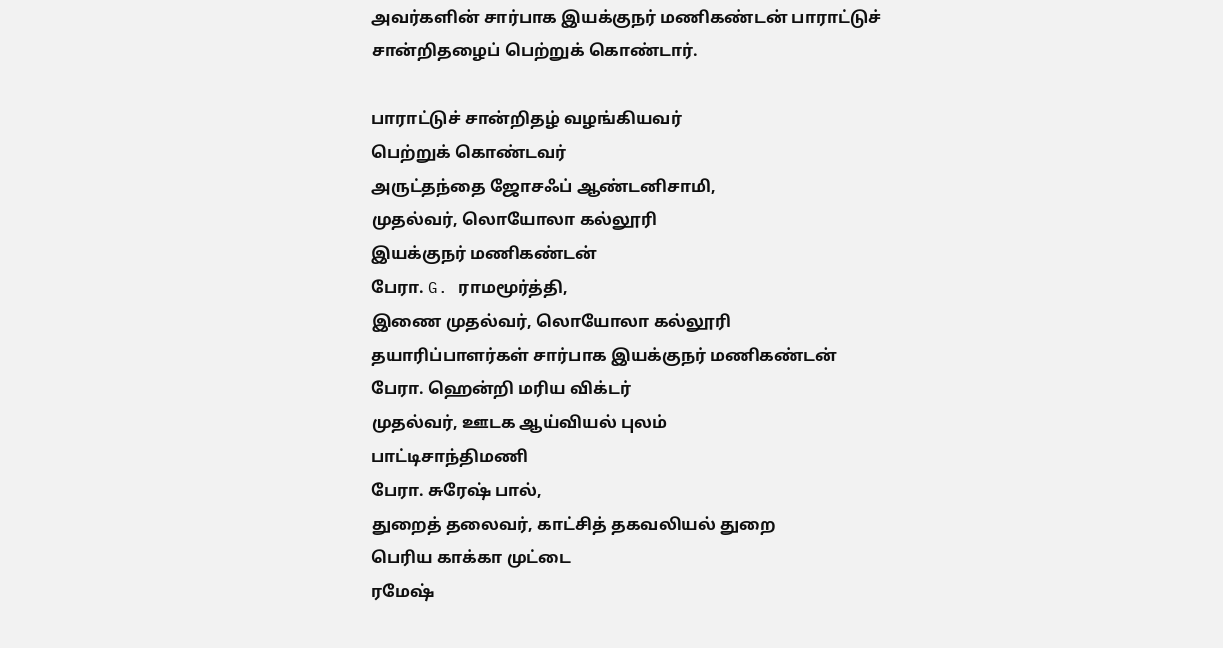அவர்களின் சார்பாக இயக்குநர் மணிகண்டன் பாராட்டுச் சான்றிதழைப் பெற்றுக் கொண்டார்.

பாராட்டுச் சான்றிதழ் வழங்கியவர்
பெற்றுக் கொண்டவர்
அருட்தந்தை ஜோசஃப் ஆண்டனிசாமி,
முதல்வர், லொயோலா கல்லூரி
இயக்குநர் மணிகண்டன்
பேரா. G. ராமமூர்த்தி,
இணை முதல்வர், லொயோலா கல்லூரி
தயாரிப்பாளர்கள் சார்பாக இயக்குநர் மணிகண்டன்
பேரா. ஹென்றி மரிய விக்டர்
முதல்வர், ஊடக ஆய்வியல் புலம்
பாட்டிசாந்திமணி
பேரா. சுரேஷ் பால்,
துறைத் தலைவர், காட்சித் தகவலியல் துறை
பெரிய காக்கா முட்டை
ரமேஷ்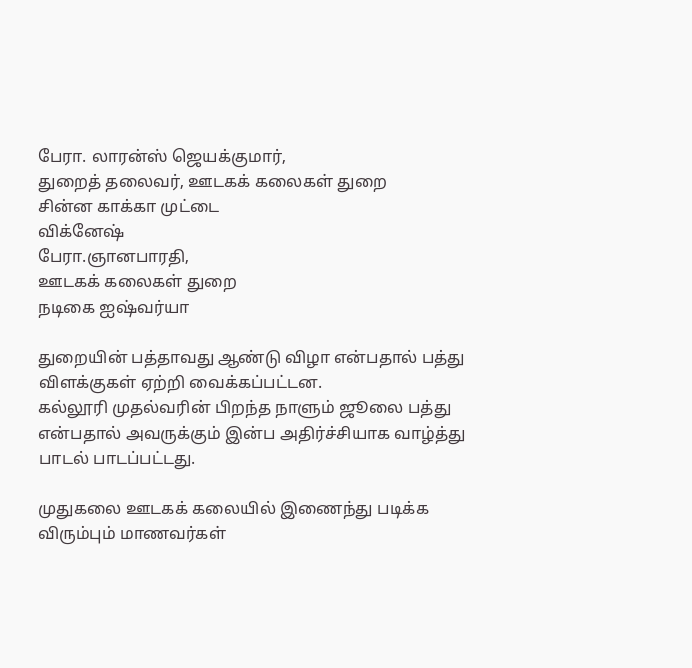பேரா. லாரன்ஸ் ஜெயக்குமார்,
துறைத் தலைவர், ஊடகக் கலைகள் துறை
சின்ன காக்கா முட்டை
விக்னேஷ்
பேரா.ஞானபாரதி,
ஊடகக் கலைகள் துறை
நடிகை ஐஷ்வர்யா

துறையின் பத்தாவது ஆண்டு விழா என்பதால் பத்து விளக்குகள் ஏற்றி வைக்கப்பட்டன.
கல்லூரி முதல்வரின் பிறந்த நாளும் ஜூலை பத்து என்பதால் அவருக்கும் இன்ப அதிர்ச்சியாக வாழ்த்து பாடல் பாடப்பட்டது.

முதுகலை ஊடகக் கலையில் இணைந்து படிக்க விரும்பும் மாணவர்கள்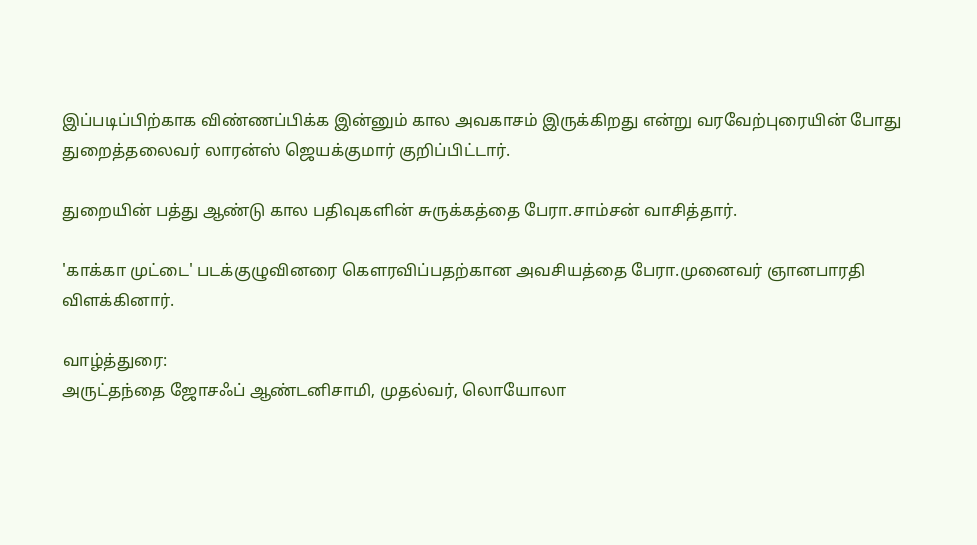இப்படிப்பிற்காக விண்ணப்பிக்க இன்னும் கால அவகாசம் இருக்கிறது என்று வரவேற்புரையின் போது துறைத்தலைவர் லாரன்ஸ் ஜெயக்குமார் குறிப்பிட்டார்.

துறையின் பத்து ஆண்டு கால பதிவுகளின் சுருக்கத்தை பேரா.சாம்சன் வாசித்தார்.

'காக்கா முட்டை' படக்குழுவினரை கௌரவிப்பதற்கான அவசியத்தை பேரா.முனைவர் ஞானபாரதி விளக்கினார்.

வாழ்த்துரை:
அருட்தந்தை ஜோசஃப் ஆண்டனிசாமி, முதல்வர், லொயோலா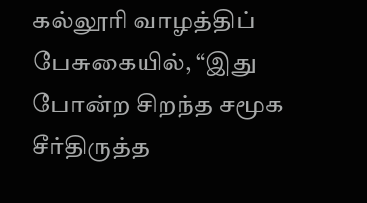கல்லூரி வாழத்திப் பேசுகையில், “இது போன்ற சிறந்த சமூக சீர்திருத்த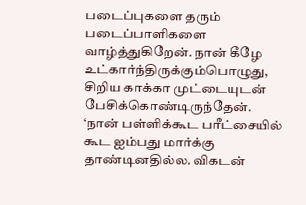படைப்புகளை தரும் படைப்பாளிகளை வாழ்த்துகிறேன். நான் கீழே உட்கார்ந்திருக்கும்பொழுது, சிறிய காக்கா முட்டையுடன் பேசிக்கொண்டிருந்தேன். ‘நான் பள்ளிக்கூட பரீட்சையில் கூட ஐம்பது மார்க்கு தாண்டினதில்ல. விகடன்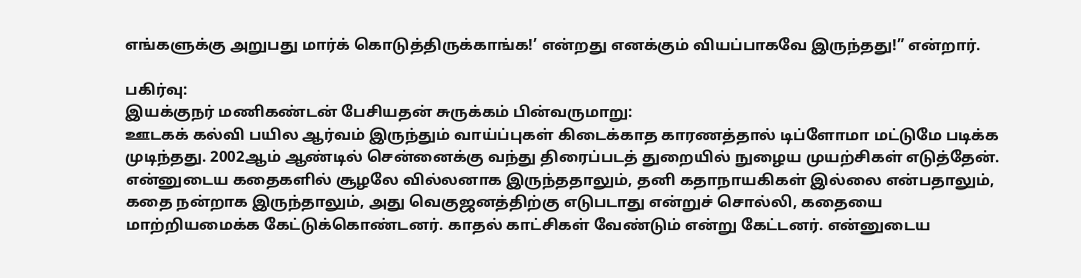எங்களுக்கு அறுபது மார்க் கொடுத்திருக்காங்க!’ என்றது எனக்கும் வியப்பாகவே இருந்தது!” என்றார்.

பகிர்வு:
இயக்குநர் மணிகண்டன் பேசியதன் சுருக்கம் பின்வருமாறு:
ஊடகக் கல்வி பயில ஆர்வம் இருந்தும் வாய்ப்புகள் கிடைக்காத காரணத்தால் டிப்ளோமா மட்டுமே படிக்க முடிந்தது. 2002ஆம் ஆண்டில் சென்னைக்கு வந்து திரைப்படத் துறையில் நுழைய முயற்சிகள் எடுத்தேன். என்னுடைய கதைகளில் சூழலே வில்லனாக இருந்ததாலும், தனி கதாநாயகிகள் இல்லை என்பதாலும், கதை நன்றாக இருந்தாலும், அது வெகுஜனத்திற்கு எடுபடாது என்றுச் சொல்லி, கதையை மாற்றியமைக்க கேட்டுக்கொண்டனர். காதல் காட்சிகள் வேண்டும் என்று கேட்டனர். என்னுடைய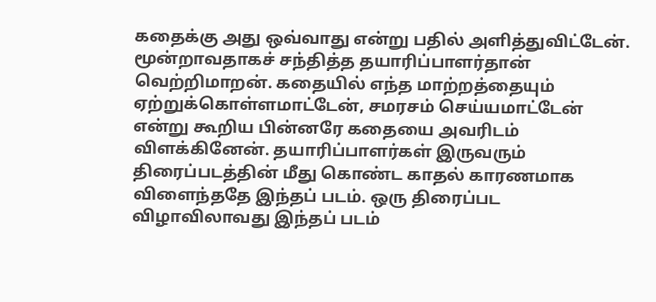கதைக்கு அது ஒவ்வாது என்று பதில் அளித்துவிட்டேன். மூன்றாவதாகச் சந்தித்த தயாரிப்பாளர்தான் வெற்றிமாறன். கதையில் எந்த மாற்றத்தையும் ஏற்றுக்கொள்ளமாட்டேன், சமரசம் செய்யமாட்டேன் என்று கூறிய பின்னரே கதையை அவரிடம் விளக்கினேன். தயாரிப்பாளர்கள் இருவரும் திரைப்படத்தின் மீது கொண்ட காதல் காரணமாக விளைந்ததே இந்தப் படம். ஒரு திரைப்பட விழாவிலாவது இந்தப் படம்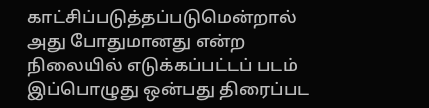காட்சிப்படுத்தப்படுமென்றால் அது போதுமானது என்ற நிலையில் எடுக்கப்பட்டப் படம் இப்பொழுது ஒன்பது திரைப்பட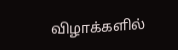விழாக்களில்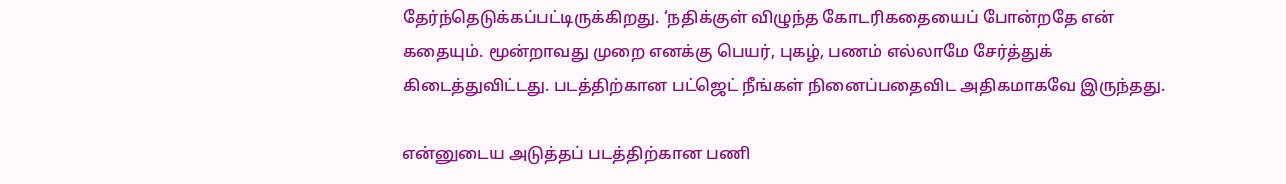தேர்ந்தெடுக்கப்பட்டிருக்கிறது. ‘நதிக்குள் விழுந்த கோடரிகதையைப் போன்றதே என் கதையும். மூன்றாவது முறை எனக்கு பெயர், புகழ், பணம் எல்லாமே சேர்த்துக் கிடைத்துவிட்டது. படத்திற்கான பட்ஜெட் நீங்கள் நினைப்பதைவிட அதிகமாகவே இருந்தது.

என்னுடைய அடுத்தப் படத்திற்கான பணி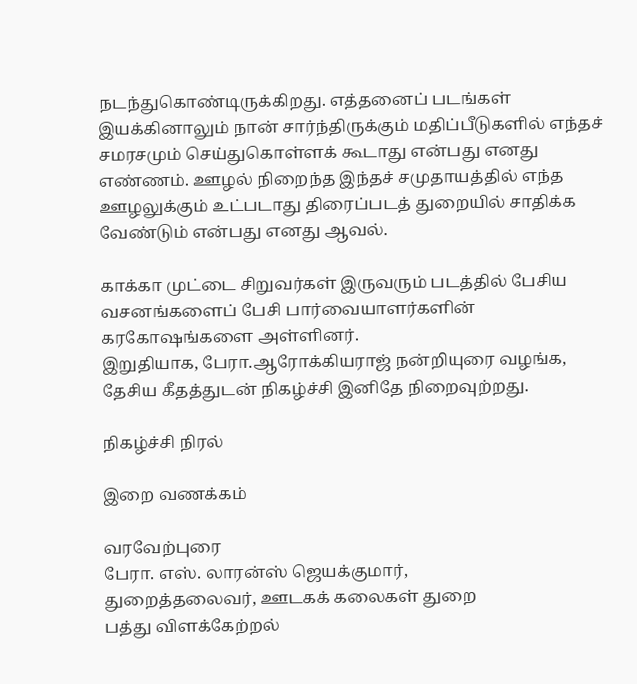நடந்துகொண்டிருக்கிறது. எத்தனைப் படங்கள் இயக்கினாலும் நான் சார்ந்திருக்கும் மதிப்பீடுகளில் எந்தச் சமரசமும் செய்துகொள்ளக் கூடாது என்பது எனது எண்ணம். ஊழல் நிறைந்த இந்தச் சமுதாயத்தில் எந்த ஊழலுக்கும் உட்படாது திரைப்படத் துறையில் சாதிக்க வேண்டும் என்பது எனது ஆவல்.

காக்கா முட்டை சிறுவர்கள் இருவரும் படத்தில் பேசிய வசனங்களைப் பேசி பார்வையாளர்களின் கரகோஷங்களை அள்ளினர்.
இறுதியாக, பேரா.ஆரோக்கியராஜ் நன்றியுரை வழங்க, தேசிய கீதத்துடன் நிகழ்ச்சி இனிதே நிறைவுற்றது.

நிகழ்ச்சி நிரல்

இறை வணக்கம்

வரவேற்புரை
பேரா. எஸ். லாரன்ஸ் ஜெயக்குமார்,
துறைத்தலைவர், ஊடகக் கலைகள் துறை
பத்து விளக்கேற்றல்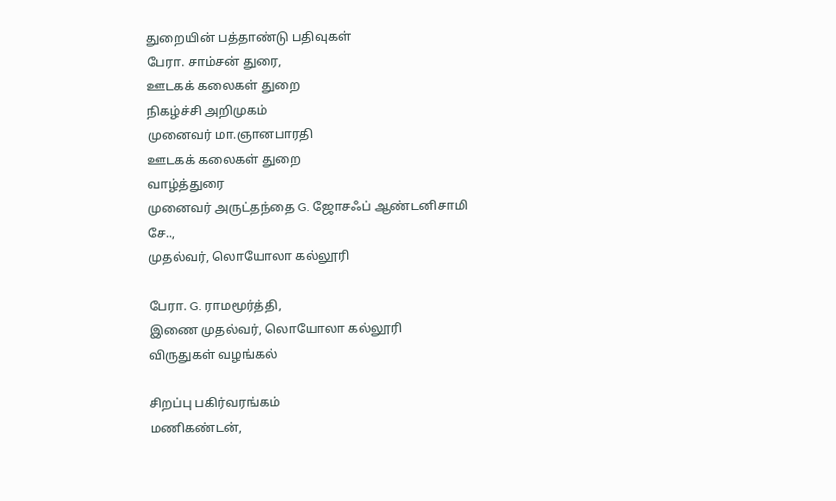துறையின் பத்தாண்டு பதிவுகள்
பேரா. சாம்சன் துரை,
ஊடகக் கலைகள் துறை
நிகழ்ச்சி அறிமுகம்
முனைவர் மா.ஞானபாரதி
ஊடகக் கலைகள் துறை
வாழ்த்துரை
முனைவர் அருட்தந்தை G. ஜோசஃப் ஆண்டனிசாமி சே..,
முதல்வர், லொயோலா கல்லூரி

பேரா. G. ராமமூர்த்தி,
இணை முதல்வர், லொயோலா கல்லூரி
விருதுகள் வழங்கல்

சிறப்பு பகிர்வரங்கம்
மணிகண்டன்,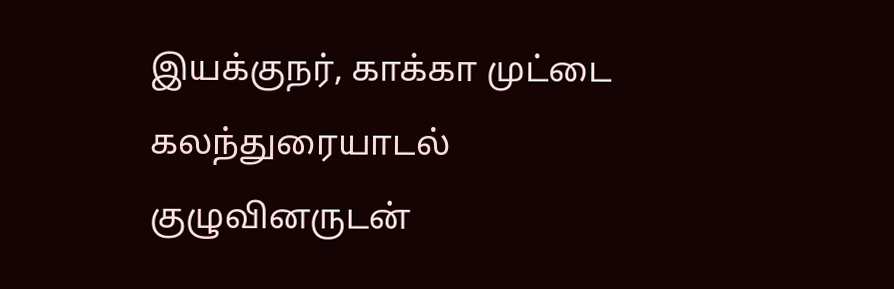இயக்குநர், காக்கா முட்டை
கலந்துரையாடல்
குழுவினருடன்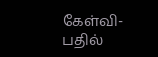கேள்வி-பதில்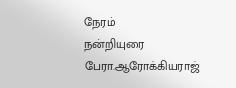நேரம்
நன்றியுரை
பேரா.ஆரோக்கியராஜ்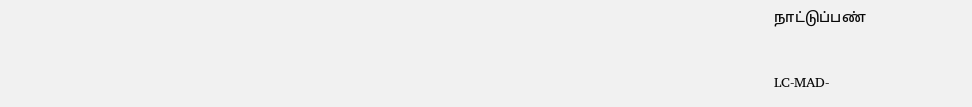நாட்டுப்பண்


LC-MAD-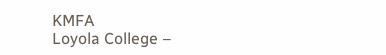KMFA
Loyola College –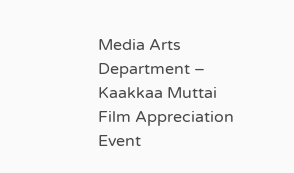Media Arts Department – Kaakkaa Muttai Film Appreciation Event